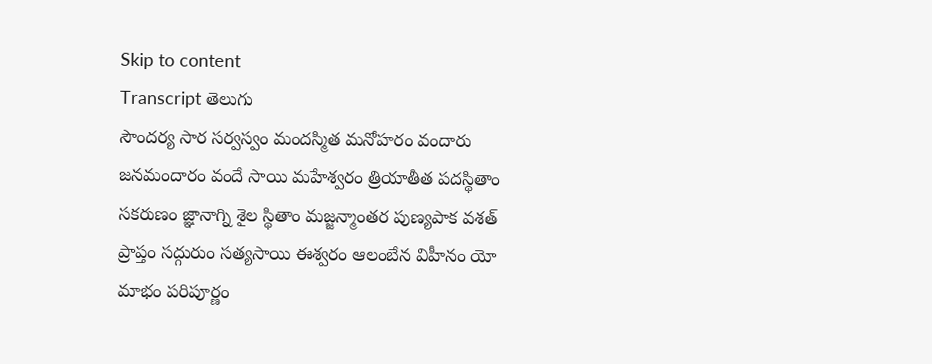Skip to content
Transcript తెలుగు
సౌందర్య సార సర్వస్వం మందస్మిత మనోహరం వందారు జనమందారం వందే సాయి మహేశ్వరం త్రియాతీత పదస్థితాం సకరుణం జ్ఞానాగ్ని శైల స్థితాం మజ్జన్మాంతర పుణ్యపాక వశత్ ప్రాప్తం సద్గురుం సత్యసాయి ఈశ్వరం ఆలంబేన విహీనం యో మాభం పరిపూర్ణం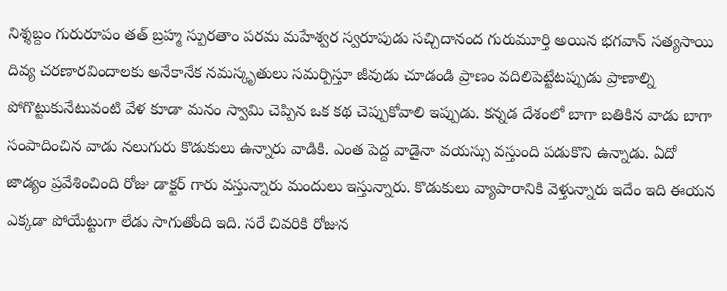నిశ్శబ్దం గురురూపం తత్ బ్రహ్మ స్పురతాం పరమ మహేశ్వర స్వరూపుడు సచ్చిదానంద గురుమూర్తి అయిన భగవాన్ సత్యసాయి దివ్య చరణారవిందాలకు అనేకానేక నమస్కృతులు సమర్పిస్తూ జీవుడు చూడండి ప్రాణం వదిలిపెట్టేటప్పుడు ప్రాణాల్ని పోగొట్టుకునేటువంటి వేళ కూడా మనం స్వామి చెప్పిన ఒక కథ చెప్పుకోవాలి ఇప్పుడు. కన్నడ దేశంలో బాగా బతికిన వాడు బాగా సంపాదించిన వాడు నలుగురు కొడుకులు ఉన్నారు వాడికి. ఎంత పెద్ద వాడైనా వయస్సు వస్తుంది పడుకొని ఉన్నాడు. ఏదో జాడ్యం ప్రవేశించింది రోజు డాక్టర్ గారు వస్తున్నారు మందులు ఇస్తున్నారు. కొడుకులు వ్యాపారానికి వెళ్తున్నారు ఇదేం ఇది ఈయన ఎక్కడా పోయేట్టుగా లేడు సాగుతోంది ఇది. సరే చివరికి రోజున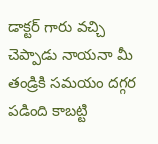డాక్టర్ గారు వచ్చి చెప్పాడు నాయనా మీ తండ్రికి సమయం దగ్గర పడింది కాబట్టి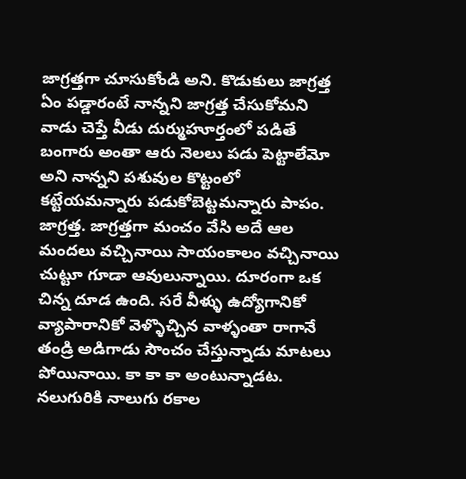జాగ్రత్తగా చూసుకోండి అని. కొడుకులు జాగ్రత్త ఏం పడ్డారంటే నాన్నని జాగ్రత్త చేసుకోమని వాడు చెప్తే వీడు దుర్ముహూర్తంలో పడితే బంగారు అంతా ఆరు నెలలు పడు పెట్టాలేమో అని నాన్నని పశువుల కొట్టంలో కట్టేయమన్నారు పడుకోబెట్టమన్నారు పాపం. జాగ్రత్త. జాగ్రత్తగా మంచం వేసి అదే ఆల మందలు వచ్చినాయి సాయంకాలం వచ్చినాయి చుట్టూ గూడా ఆవులున్నాయి. దూరంగా ఒక చిన్న దూడ ఉంది. సరే వీళ్ళు ఉద్యోగానికో వ్యాపారానికో వెళ్ళొచ్చిన వాళ్ళంతా రాగానే తండ్రి అడిగాడు సౌంచం చేస్తున్నాడు మాటలు పోయినాయి. కా కా కా అంటున్నాడట. నలుగురికి నాలుగు రకాల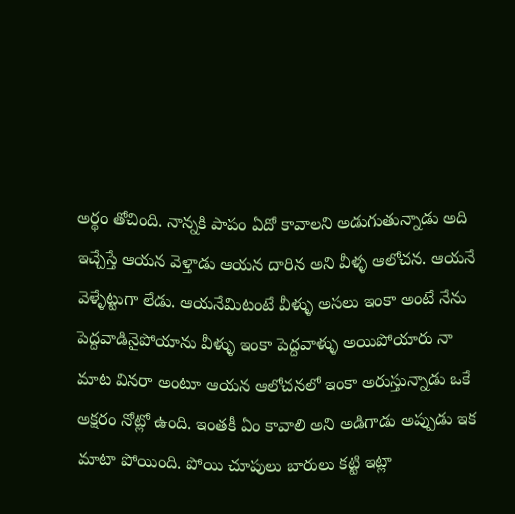అర్థం తోచింది. నాన్నకి పాపం ఏదో కావాలని అడుగుతున్నాడు అది ఇచ్చేస్తే ఆయన వెళ్తాడు ఆయన దారిన అని వీళ్ళ ఆలోచన. ఆయనే వెళ్ళేట్టుగా లేడు. ఆయనేమిటంటే వీళ్ళు అసలు ఇంకా అంటే నేను పెద్దవాడినైపోయాను వీళ్ళు ఇంకా పెద్దవాళ్ళు అయిపోయారు నా మాట వినరా అంటూ ఆయన ఆలోచనలో ఇంకా అరుస్తున్నాడు ఒకే అక్షరం నోట్లో ఉంది. ఇంతకీ ఏం కావాలి అని అడిగాడు అప్పుడు ఇక మాటా పోయింది. పోయి చూపులు బారులు కట్టి ఇట్లా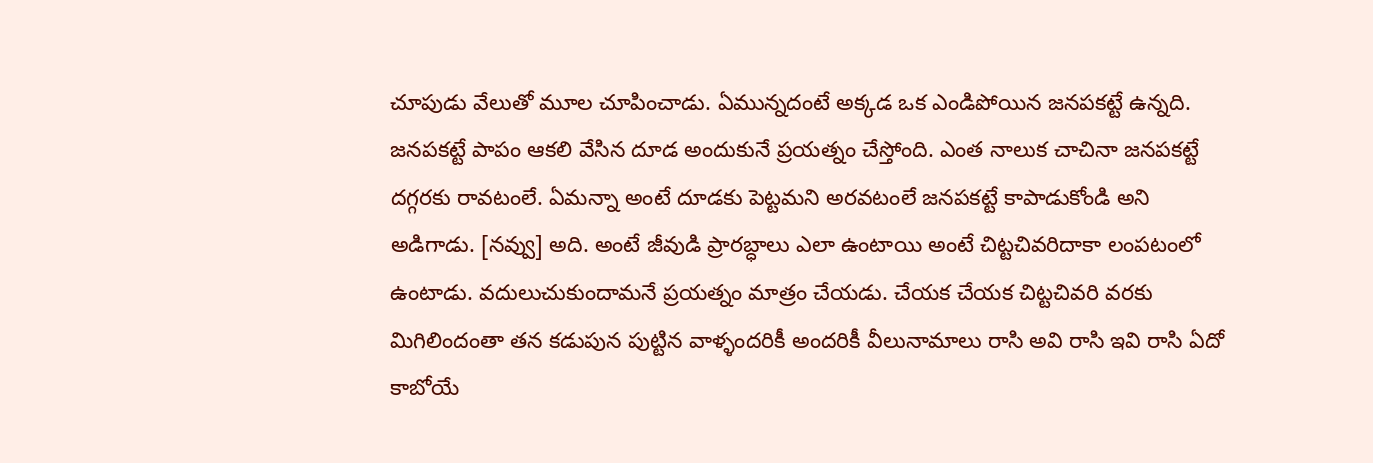చూపుడు వేలుతో మూల చూపించాడు. ఏమున్నదంటే అక్కడ ఒక ఎండిపోయిన జనపకట్టే ఉన్నది. జనపకట్టే పాపం ఆకలి వేసిన దూడ అందుకునే ప్రయత్నం చేస్తోంది. ఎంత నాలుక చాచినా జనపకట్టే దగ్గరకు రావటంలే. ఏమన్నా అంటే దూడకు పెట్టమని అరవటంలే జనపకట్టే కాపాడుకోండి అని అడిగాడు. [నవ్వు] అది. అంటే జీవుడి ప్రారబ్ధాలు ఎలా ఉంటాయి అంటే చిట్టచివరిదాకా లంపటంలో ఉంటాడు. వదులుచుకుందామనే ప్రయత్నం మాత్రం చేయడు. చేయక చేయక చిట్టచివరి వరకు మిగిలిందంతా తన కడుపున పుట్టిన వాళ్ళందరికీ అందరికీ వీలునామాలు రాసి అవి రాసి ఇవి రాసి ఏదో కాబోయే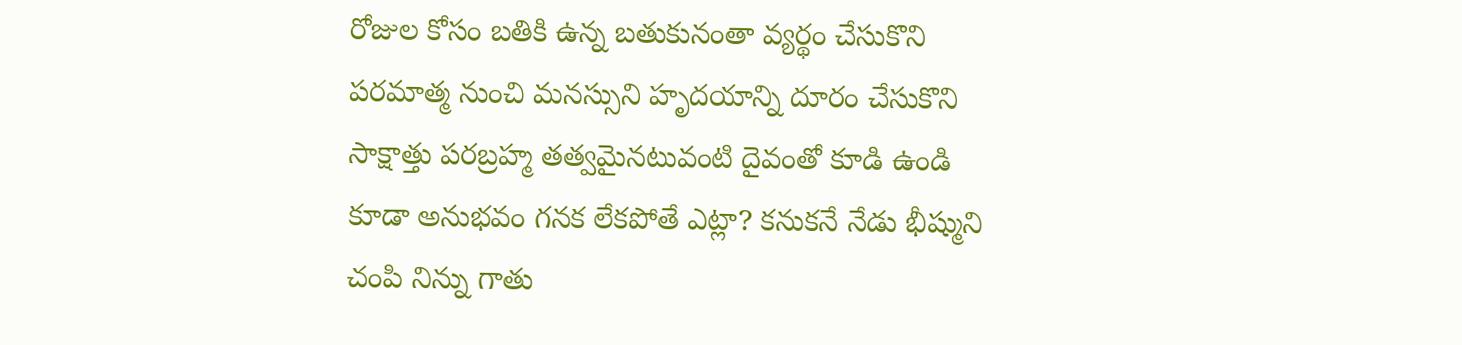రోజుల కోసం బతికి ఉన్న బతుకునంతా వ్యర్థం చేసుకొని పరమాత్మ నుంచి మనస్సుని హృదయాన్ని దూరం చేసుకొని సాక్షాత్తు పరబ్రహ్మ తత్వమైనటువంటి దైవంతో కూడి ఉండి కూడా అనుభవం గనక లేకపోతే ఎట్లా? కనుకనే నేడు భీష్ముని చంపి నిన్ను గాతు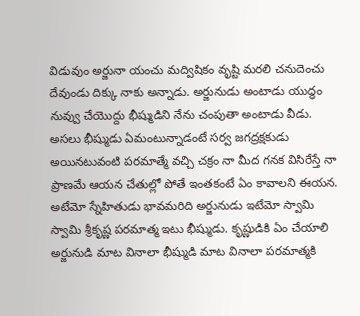విడువుం అర్జునా యంచు మద్విషికం వృష్టి మరలి చనుదెంచు దేవుండు దిక్కు నాకు అన్నాడు. అర్జునుడు అంటాడు యుద్ధం నువ్వు చేయొద్దు భీష్ముడిని నేను చంపుతా అంటాడు వీడు. అసలు భీష్ముడు ఏమంటున్నాడంటే సర్వ జగద్రక్షకుడు అయినటువంటి పరమాత్మే వచ్చి చక్రం నా మీద గనక విసిరేస్తే నా ప్రాణమే ఆయన చేతుల్లో పోతే ఇంతకంటే ఏం కావాలని ఈయన. అటేమో స్నేహితుడు భావమరిది అర్జునుడు ఇటేమో స్వామి స్వామి శ్రీకృష్ణ పరమాత్మ ఇటు భీష్ముడు. కృష్ణుడికి ఏం చేయాలి అర్జునుడి మాట వినాలా భీష్ముడి మాట వినాలా పరమాత్మకి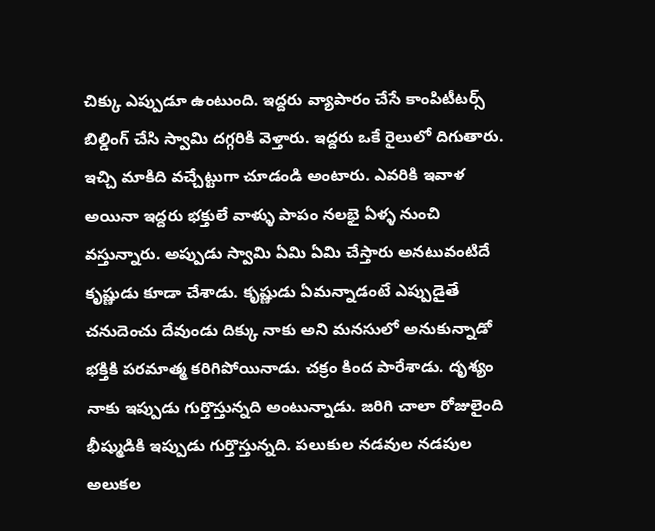చిక్కు ఎప్పుడూ ఉంటుంది. ఇద్దరు వ్యాపారం చేసే కాంపిటీటర్స్ బిల్డింగ్ చేసి స్వామి దగ్గరికి వెళ్తారు. ఇద్దరు ఒకే రైలులో దిగుతారు. ఇచ్చి మాకిది వచ్చేట్టుగా చూడండి అంటారు. ఎవరికి ఇవాళ అయినా ఇద్దరు భక్తులే వాళ్ళు పాపం నలభై ఏళ్ళ నుంచి వస్తున్నారు. అప్పుడు స్వామి ఏమి ఏమి చేస్తారు అనటువంటిదే కృష్ణుడు కూడా చేశాడు. కృష్ణుడు ఏమన్నాడంటే ఎప్పుడైతే చనుదెంచు దేవుండు దిక్కు నాకు అని మనసులో అనుకున్నాడో భక్తికి పరమాత్మ కరిగిపోయినాడు. చక్రం కింద పారేశాడు. దృశ్యం నాకు ఇప్పుడు గుర్తొస్తున్నది అంటున్నాడు. జరిగి చాలా రోజులైంది భీష్ముడికి ఇప్పుడు గుర్తొస్తున్నది. పలుకుల నడవుల నడపుల అలుకల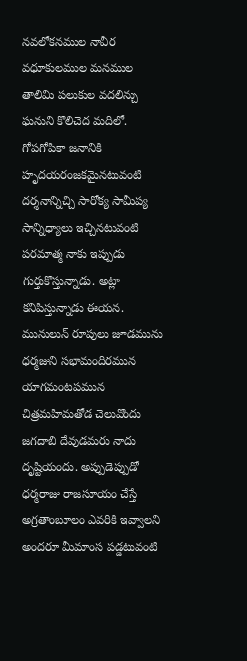నవలోకనముల నావీర వధూకులముల మనముల తాలిమి పలుకుల వదలిన్చు ఘనుని కొలిచెద మదిలో. గోపగోపికా జనానికి హృదయరంజకమైనటువంటి దర్శనాన్నిచ్చి సారోక్య సామీప్య సాన్నిధ్యాలు ఇచ్చినటువంటి పరమాత్మ నాకు ఇప్పుడు గుర్తుకొస్తున్నాడు. అట్లా కనిపిస్తున్నాడు ఈయన. మునులున్ రూపులు జూడమును ధర్మజుని సభామందిరమున యాగమంటపమున చిత్రమహిమతోడ చెలువొందు జగదాబి దేవుడమరు నాదు దృష్టియందు. అప్పుడెప్పుడో ధర్మరాజు రాజసూయం చేస్తే అగ్రతాంబూలం ఎవరికి ఇవ్వాలని అందరూ మీమాంస పడ్డటువంటి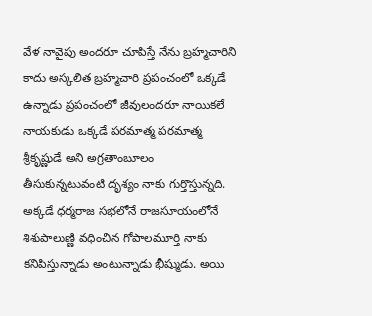వేళ నావైపు అందరూ చూపిస్తే నేను బ్రహ్మచారిని కాదు అస్కలిత బ్రహ్మచారి ప్రపంచంలో ఒక్కడే ఉన్నాడు ప్రపంచంలో జీవులందరూ నాయికలే నాయకుడు ఒక్కడే పరమాత్మ పరమాత్మ శ్రీకృష్ణుడే అని అగ్రతాంబూలం తీసుకున్నటువంటి దృశ్యం నాకు గుర్తొస్తున్నది. అక్కడే ధర్మరాజ సభలోనే రాజసూయంలోనే శిశుపాలుణ్ణి వధించిన గోపాలమూర్తి నాకు కనిపిస్తున్నాడు అంటున్నాడు భీష్ముడు. అయి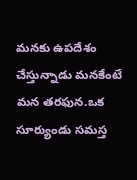మనకు ఉపదేశం చేస్తున్నాడు మనకేంటే మన తరఫున.ఒక సూర్యుండు సమస్త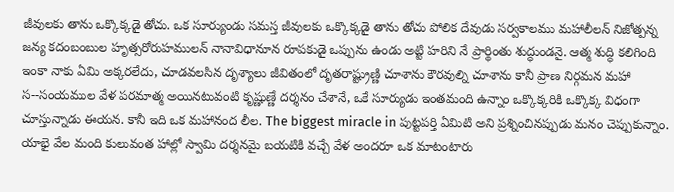జీవులకు తాను ఒక్కొక్కడై తోచు. ఒక సూర్యుండు సమస్త జీవులకు ఒక్కొక్కడై తాను తోచు పోలిక దేవుడు సర్వకాలము మహాలీలన్ నిజోత్పన్న జన్య కదంబంబుల హృత్సరోరుహములన్ నానావిధానూన రూపకుడై ఒప్పును ఉండు అట్టి హరిని నే ప్రార్థింతు శుద్ధుండనై. ఆత్మ శుద్ధి కలిగింది ఇంకా నాకు ఏమి అక్కరలేదు, చూడవలసిన దృశ్యాలు జీవితంలో దృతరాష్ట్రుణ్ణి చూశాను కౌరవుల్ని చూశాను కానీ ప్రాణ నిర్గమన మహా స--సంయముల వేళ పరమాత్మ అయినటువంటి కృష్ణుణ్ణే దర్శనం చేశానే, ఒకే సూర్యుడు ఇంతమంది ఉన్నాం ఒక్కొక్కరికి ఒక్కొక్క విధంగా చూస్తున్నాడు ఈయన. కానీ ఇది ఒక మహానంద లీల. The biggest miracle in పుట్టపర్తి ఏమిటి అని ప్రశ్నించినప్పుడు మనం చెప్పుకున్నాం. యాభై వేల మంది కులువంత హాల్లో స్వామి దర్శనమై బయటికి వచ్చే వేళ అందరూ ఒక మాటంటారు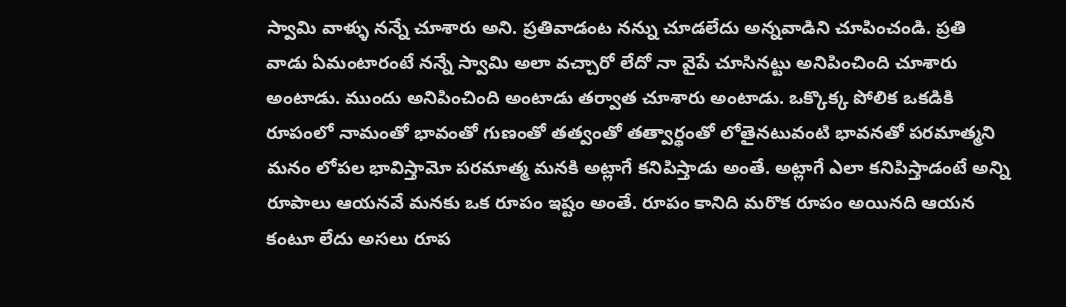స్వామి వాళ్ళు నన్నే చూశారు అని. ప్రతివాడంట నన్ను చూడలేదు అన్నవాడిని చూపించండి. ప్రతి వాడు ఏమంటారంటే నన్నే స్వామి అలా వచ్చారో లేదో నా వైపే చూసినట్టు అనిపించింది చూశారు అంటాడు. ముందు అనిపించింది అంటాడు తర్వాత చూశారు అంటాడు. ఒక్కొక్క పోలిక ఒకడికి రూపంలో నామంతో భావంతో గుణంతో తత్వంతో తత్వార్థంతో లోతైనటువంటి భావనతో పరమాత్మని మనం లోపల భావిస్తామో పరమాత్మ మనకి అట్లాగే కనిపిస్తాడు అంతే. అట్లాగే ఎలా కనిపిస్తాడంటే అన్ని రూపాలు ఆయనవే మనకు ఒక రూపం ఇష్టం అంతే. రూపం కానిది మరొక రూపం అయినది ఆయన కంటూ లేదు అసలు రూప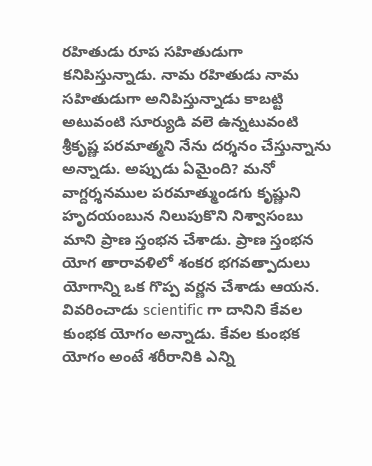రహితుడు రూప సహితుడుగా కనిపిస్తున్నాడు. నామ రహితుడు నామ సహితుడుగా అనిపిస్తున్నాడు కాబట్టి అటువంటి సూర్యుడి వలె ఉన్నటువంటి శ్రీకృష్ణ పరమాత్మని నేను దర్శనం చేస్తున్నాను అన్నాడు. అప్పుడు ఏమైంది? మనో వాగ్దర్శనముల పరమాత్ముండగు కృష్ణుని హృదయంబున నిలుపుకొని నిశ్వాసంబు మాని ప్రాణ స్తంభన చేశాడు. ప్రాణ స్తంభన యోగ తారావళిలో శంకర భగవత్పాదులు యోగాన్ని ఒక గొప్ప వర్ణన చేశాడు ఆయన. వివరించాడు scientific గా దానిని కేవల కుంభక యోగం అన్నాడు. కేవల కుంభక యోగం అంటే శరీరానికి ఎన్ని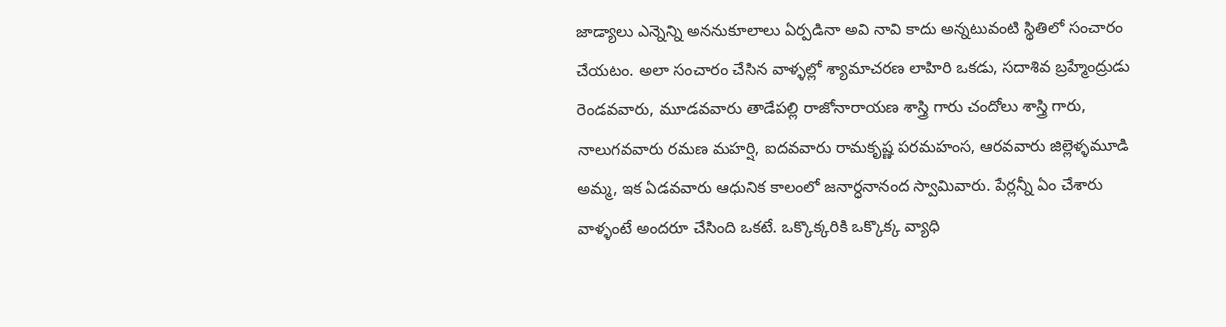జాడ్యాలు ఎన్నెన్ని అననుకూలాలు ఏర్పడినా అవి నావి కాదు అన్నటువంటి స్థితిలో సంచారం చేయటం. అలా సంచారం చేసిన వాళ్ళల్లో శ్యామాచరణ లాహిరి ఒకడు, సదాశివ బ్రహ్మేంద్రుడు రెండవవారు, మూడవవారు తాడేపల్లి రాజోనారాయణ శాస్త్రి గారు చందోలు శాస్త్రి గారు, నాలుగవవారు రమణ మహర్షి, ఐదవవారు రామకృష్ణ పరమహంస, ఆరవవారు జిల్లెళ్ళమూడి అమ్మ, ఇక ఏడవవారు ఆధునిక కాలంలో జనార్ధనానంద స్వామివారు. పేర్లన్నీ ఏం చేశారు వాళ్ళంటే అందరూ చేసింది ఒకటే. ఒక్కొక్కరికి ఒక్కొక్క వ్యాధి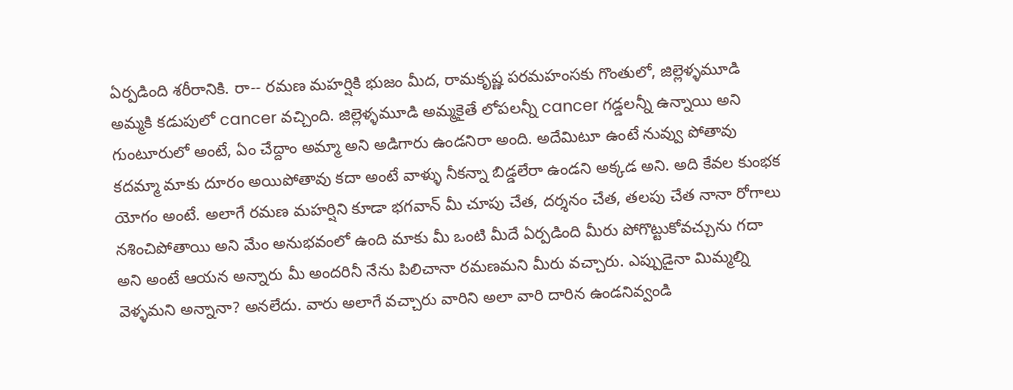ఏర్పడింది శరీరానికి. రా-- రమణ మహర్షికి భుజం మీద, రామకృష్ణ పరమహంసకు గొంతులో, జిల్లెళ్ళమూడి అమ్మకి కడుపులో cancer వచ్చింది. జిల్లెళ్ళమూడి అమ్మకైతే లోపలన్నీ cancer గడ్డలన్నీ ఉన్నాయి అని గుంటూరులో అంటే, ఏం చేద్దాం అమ్మా అని అడిగారు ఉండనిరా అంది. అదేమిటూ ఉంటే నువ్వు పోతావు కదమ్మా మాకు దూరం అయిపోతావు కదా అంటే వాళ్ళు నీకన్నా బిడ్డలేరా ఉండని అక్కడ అని. అది కేవల కుంభక యోగం అంటే. అలాగే రమణ మహర్షిని కూడా భగవాన్ మీ చూపు చేత, దర్శనం చేత, తలపు చేత నానా రోగాలు నశించిపోతాయి అని మేం అనుభవంలో ఉంది మాకు మీ ఒంటి మీదే ఏర్పడింది మీరు పోగొట్టుకోవచ్చును గదా అని అంటే ఆయన అన్నారు మీ అందరినీ నేను పిలిచానా రమణమని మీరు వచ్చారు. ఎప్పుడైనా మిమ్మల్ని వెళ్ళమని అన్నానా? అనలేదు. వారు అలాగే వచ్చారు వారిని అలా వారి దారిన ఉండనివ్వండి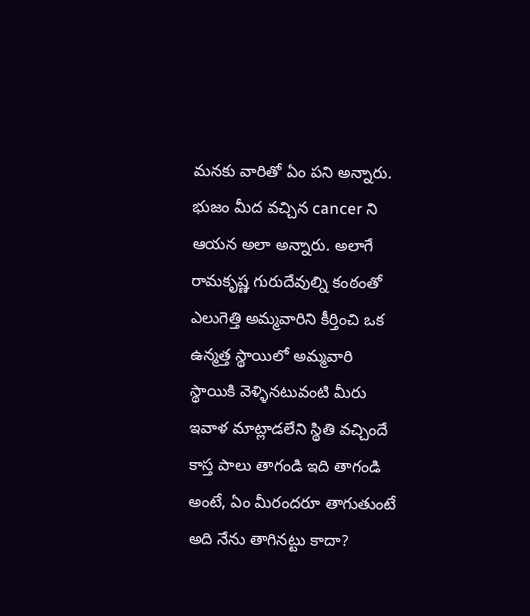మనకు వారితో ఏం పని అన్నారు. భుజం మీద వచ్చిన cancer ని ఆయన అలా అన్నారు. అలాగే రామకృష్ణ గురుదేవుల్ని కంఠంతో ఎలుగెత్తి అమ్మవారిని కీర్తించి ఒక ఉన్మత్త స్థాయిలో అమ్మవారి స్థాయికి వెళ్ళినటువంటి మీరు ఇవాళ మాట్లాడలేని స్థితి వచ్చిందే కాస్త పాలు తాగండి ఇది తాగండి అంటే, ఏం మీరందరూ తాగుతుంటే అది నేను తాగినట్టు కాదా?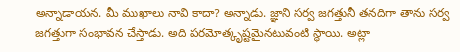అన్నాడాయన. మీ ముఖాలు నావి కాదా? అన్నాడు. జ్ఞాని సర్వ జగత్తునీ తనదిగా తాను సర్వ జగత్తుగా సంభావన చేస్తాడు. అది పరమోత్కృష్టమైనటువంటి స్థాయి. అట్లా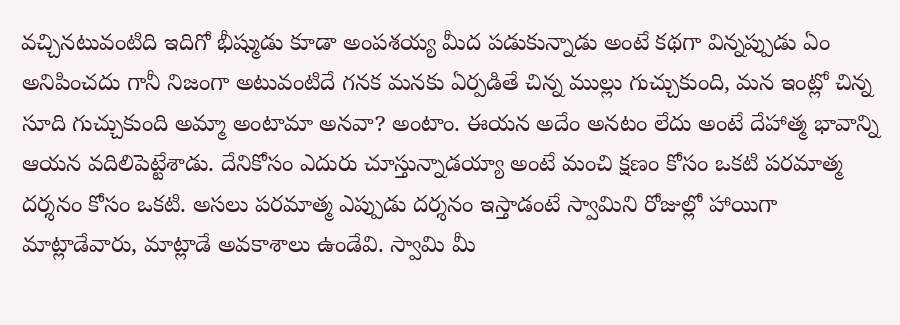వచ్చినటువంటిది ఇదిగో భీష్ముడు కూడా అంపశయ్య మీద పడుకున్నాడు అంటే కథగా విన్నప్పుడు ఏం అనిపించదు గానీ నిజంగా అటువంటిదే గనక మనకు ఏర్పడితే చిన్న ముల్లు గుచ్చుకుంది, మన ఇంట్లో చిన్న సూది గుచ్చుకుంది అమ్మా అంటామా అనవా? అంటాం. ఈయన అదేం అనటం లేదు అంటే దేహాత్మ భావాన్ని ఆయన వదిలిపెట్టేశాడు. దేనికోసం ఎదురు చూస్తున్నాడయ్యా అంటే మంచి క్షణం కోసం ఒకటి పరమాత్మ దర్శనం కోసం ఒకటి. అసలు పరమాత్మ ఎప్పుడు దర్శనం ఇస్తాడంటే స్వామిని రోజుల్లో హాయిగా మాట్లాడేవారు, మాట్లాడే అవకాశాలు ఉండేవి. స్వామి మీ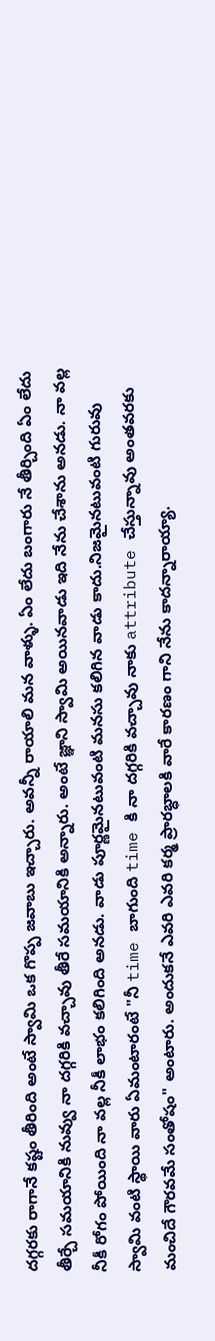దగ్గరకు రాగానే కష్టం తీరింది అంటే స్వామి ఒక గొప్ప జవాబు ఇచ్చారు. అవన్నీ రాయాలి మన వాళ్ళు. ఏం లేదు బంగారు నే తీర్చింది ఏం లేదు తీర్చే సమయానికి నువ్వు నా దగ్గరికి వచ్చావు తీరే సమయానికి అన్నారు. అంటే జ్ఞాని స్వామి అయినవాడు ఇది నేను చేశాను అనడు. నా వల్ల నీకీ రోగం పోయింది నా వల్ల నీకీ లాభం కలిగింది అనడు. వాడు పూర్ణమైనటువంటి మనసు కలిగిన వాడు కాదు.నిజమైనటువంటి గురువు స్వామి వంటి స్థాయి వారు ఏమంటారంటే "నీ time బాగుంది time కి నా దగ్గరికి వచ్చావు నాకు attribute చేస్తున్నావు అంతవరకు మంచిదే గౌరవమే సంతోషం" అంటారు. అందుకనే ఎవరి ఎవరి కర్మ ప్రారబ్ధాలకి వారే కారణం గాని నేను కాదన్నారాయ్యా.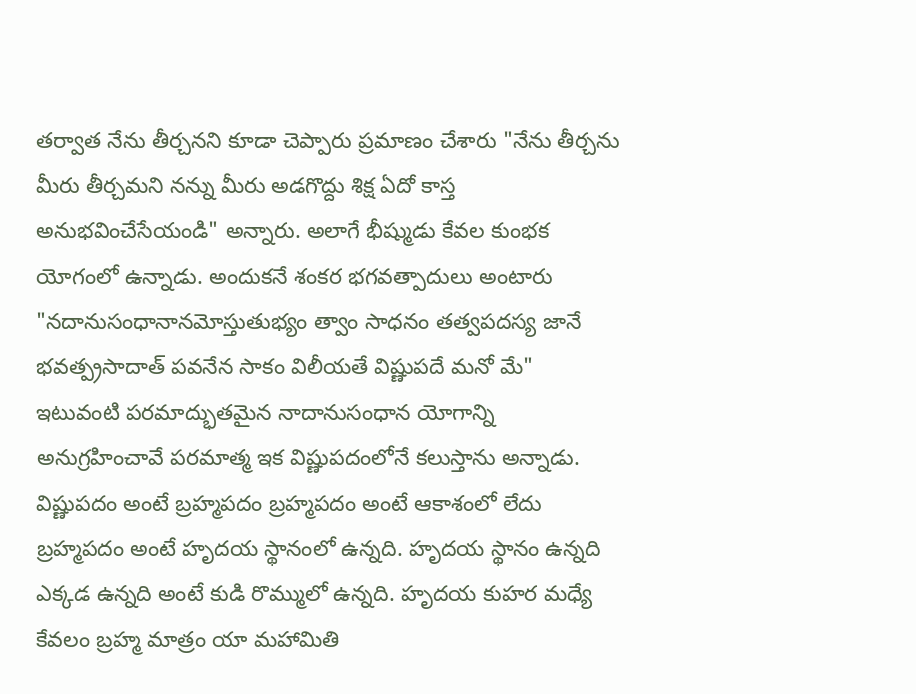తర్వాత నేను తీర్చనని కూడా చెప్పారు ప్రమాణం చేశారు "నేను తీర్చను మీరు తీర్చమని నన్ను మీరు అడగొద్దు శిక్ష ఏదో కాస్త అనుభవించేసేయండి" అన్నారు. అలాగే భీష్ముడు కేవల కుంభక యోగంలో ఉన్నాడు. అందుకనే శంకర భగవత్పాదులు అంటారు "నదానుసంధానానమోస్తుతుభ్యం త్వాం సాధనం తత్వపదస్య జానే భవత్ప్రసాదాత్ పవనేన సాకం విలీయతే విష్ణుపదే మనో మే" ఇటువంటి పరమాద్భుతమైన నాదానుసంధాన యోగాన్ని అనుగ్రహించావే పరమాత్మ ఇక విష్ణుపదంలోనే కలుస్తాను అన్నాడు. విష్ణుపదం అంటే బ్రహ్మపదం బ్రహ్మపదం అంటే ఆకాశంలో లేదు బ్రహ్మపదం అంటే హృదయ స్థానంలో ఉన్నది. హృదయ స్థానం ఉన్నది ఎక్కడ ఉన్నది అంటే కుడి రొమ్ములో ఉన్నది. హృదయ కుహర మధ్యే కేవలం బ్రహ్మ మాత్రం యా మహామితి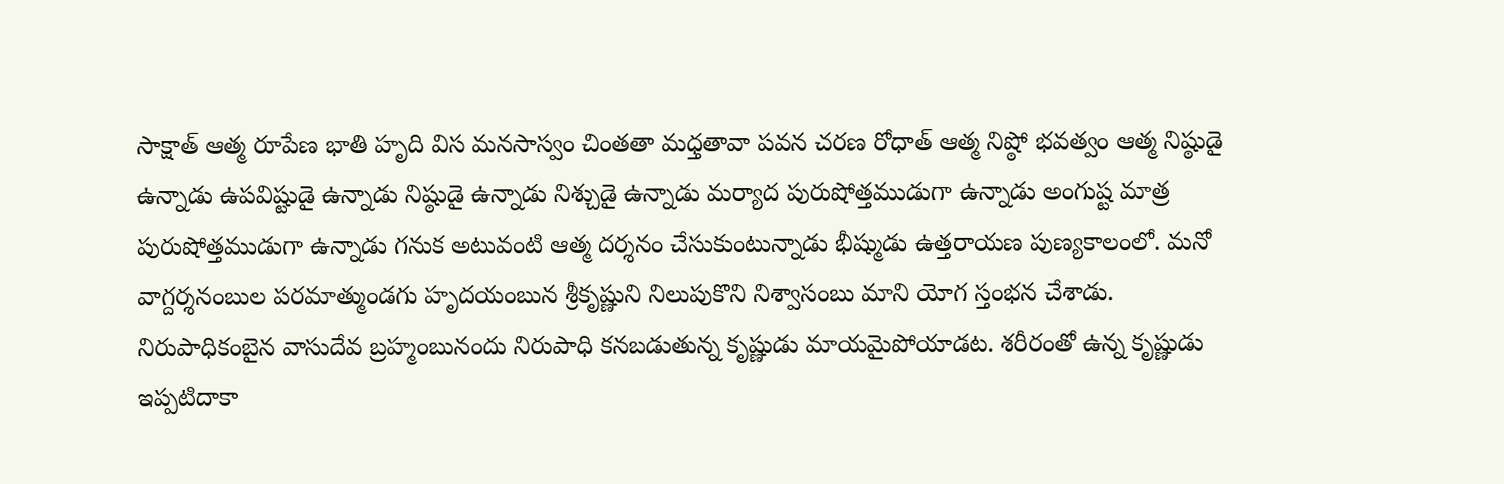సాక్షాత్ ఆత్మ రూపేణ భాతి హృది విస మనసాస్వం చింతతా మధ్తతావా పవన చరణ రోధాత్ ఆత్మ నిష్ఠో భవత్వం ఆత్మ నిష్ఠుడై ఉన్నాడు ఉపవిష్టుడై ఉన్నాడు నిష్ఠుడై ఉన్నాడు నిశ్చుడై ఉన్నాడు మర్యాద పురుషోత్తముడుగా ఉన్నాడు అంగుష్ట మాత్ర పురుషోత్తముడుగా ఉన్నాడు గనుక అటువంటి ఆత్మ దర్శనం చేసుకుంటున్నాడు భీష్ముడు ఉత్తరాయణ పుణ్యకాలంలో. మనో వాగ్దర్శనంబుల పరమాత్ముండగు హృదయంబున శ్రీకృష్ణుని నిలుపుకొని నిశ్వాసంబు మాని యోగ స్తంభన చేశాడు. నిరుపాధికంబైన వాసుదేవ బ్రహ్మంబునందు నిరుపాధి కనబడుతున్న కృష్ణుడు మాయమైపోయాడట. శరీరంతో ఉన్న కృష్ణుడు ఇప్పటిదాకా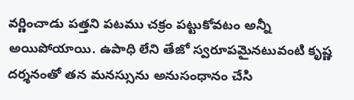వర్ణించాడు పత్తని పటము చక్రం పట్టుకోవటం అన్నీ అయిపోయాయి. ఉపాధి లేని తేజో స్వరూపమైనటువంటి కృష్ణ దర్శనంతో తన మనస్సును అనుసంధానం చేసి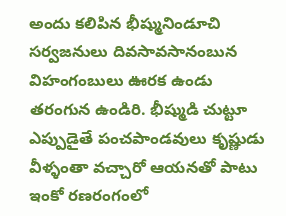అందు కలిపిన భీష్మునిండూచి సర్వజనులు దివసావసానంబున విహంగంబులు ఊరక ఉండు తరంగున ఉండిరి. భీష్ముడి చుట్టూ ఎప్పుడైతే పంచపాండవులు కృష్ణుడు వీళ్ళంతా వచ్చారో ఆయనతో పాటు ఇంకో రణరంగంలో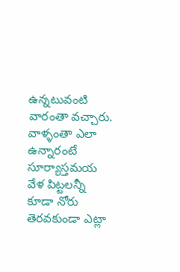ఉన్నటువంటి వారంతా వచ్చారు. వాళ్ళంతా ఎలా ఉన్నారంటే సూర్యాస్తమయ వేళ పిట్టలన్నీ కూడా నోరు తెరవకుండా ఎట్లా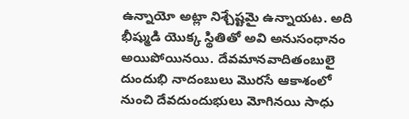ఉన్నాయో అట్లా నిశ్చేష్టమై ఉన్నాయట. అది భీష్ముడి యొక్క స్థితితో అవి అనుసంధానం అయిపోయినయి. దేవమానవాదితంబులై దుందుభి నాదంబులు మొరసే ఆకాశంలో నుంచి దేవదుందుభులు మోగినయి సాధు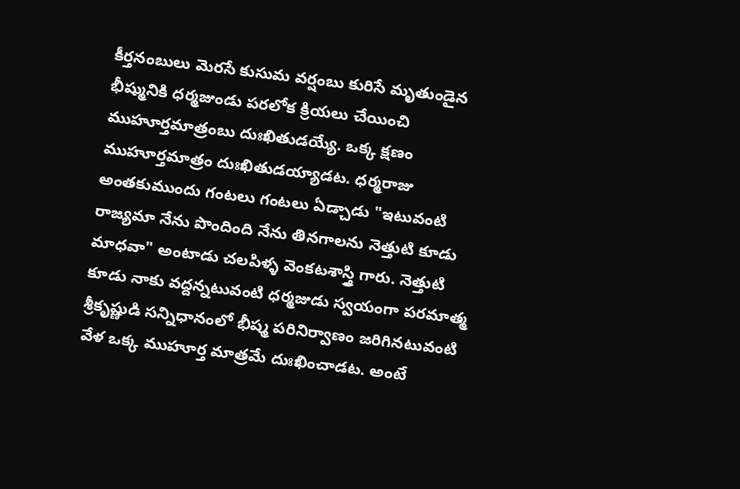కీర్తనంబులు మెరసే కుసుమ వర్షంబు కురిసే మృతుండైన భీష్మునికి ధర్మజుండు పరలోక క్రియలు చేయించి ముహూర్తమాత్రంబు దుఃఖితుడయ్యే. ఒక్క క్షణం ముహూర్తమాత్రం దుఃఖితుడయ్యాడట. ధర్మరాజు అంతకుముందు గంటలు గంటలు ఏడ్చాడు "ఇటువంటి రాజ్యమా నేను పొందింది నేను తినగాలను నెత్తుటి కూడు మాధవా" అంటాడు చలపిళ్ళ వెంకటశాస్త్రి గారు. నెత్తుటి కూడు నాకు వద్దన్నటువంటి ధర్మజుడు స్వయంగా పరమాత్మ శ్రీకృష్ణుడి సన్నిధానంలో భీష్మ పరినిర్వాణం జరిగినటువంటి వేళ ఒక్క ముహూర్త మాత్రమే దుఃఖించాడట. అంటే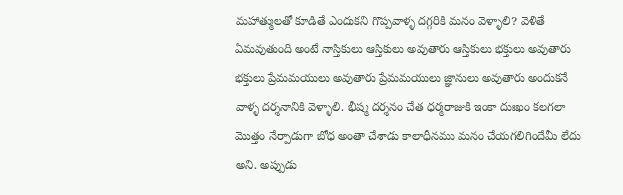మహాత్ములతో కూడితే ఎందుకని గొప్పవాళ్ళ దగ్గరికి మనం వెళ్ళాలి? వెళితే ఏమవుతుంది అంటే నాస్తికులు ఆస్తికులు అవుతారు ఆస్తికులు భక్తులు అవుతారు భక్తులు ప్రేమమయులు అవుతారు ప్రేమమయులు జ్ఞానులు అవుతారు అందుకనే వాళ్ళ దర్శనానికి వెళ్ళాలి. భీష్మ దర్శనం చేత ధర్మరాజుకి ఇంకా దుఃఖం కలగలా మొత్తం నేర్పాడుగా బోధ అంతా చేశాడు కాలాధీనము మనం చేయగలిగిందేమీ లేదు అని. అప్పుడు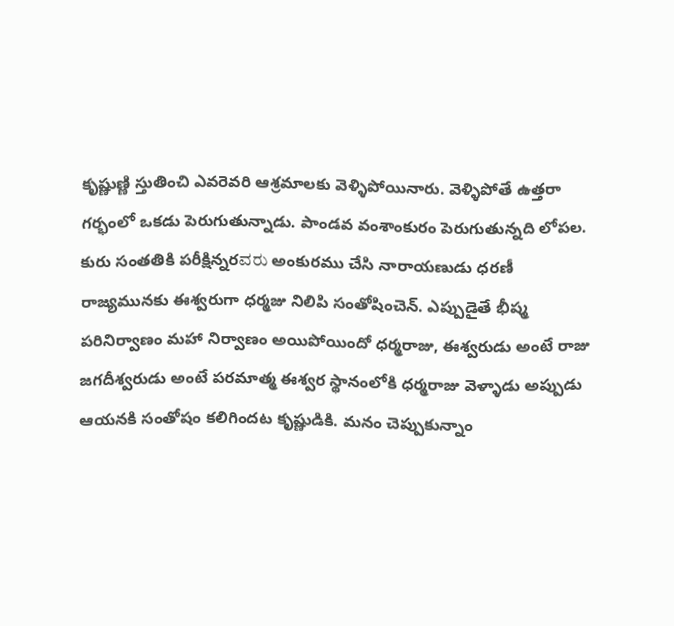కృష్ణుణ్ణి స్తుతించి ఎవరెవరి ఆశ్రమాలకు వెళ్ళిపోయినారు. వెళ్ళిపోతే ఉత్తరా గర్భంలో ఒకడు పెరుగుతున్నాడు. పాండవ వంశాంకురం పెరుగుతున్నది లోపల. కురు సంతతికి పరీక్షిన్నరವರು అంకురము చేసి నారాయణుడు ధరణీ రాజ్యమునకు ఈశ్వరుగా ధర్మజు నిలిపి సంతోషించెన్. ఎప్పుడైతే భీష్మ పరినిర్వాణం మహా నిర్వాణం అయిపోయిందో ధర్మరాజు, ఈశ్వరుడు అంటే రాజు జగదీశ్వరుడు అంటే పరమాత్మ ఈశ్వర స్థానంలోకి ధర్మరాజు వెళ్ళాడు అప్పుడు ఆయనకి సంతోషం కలిగిందట కృష్ణుడికి. మనం చెప్పుకున్నాం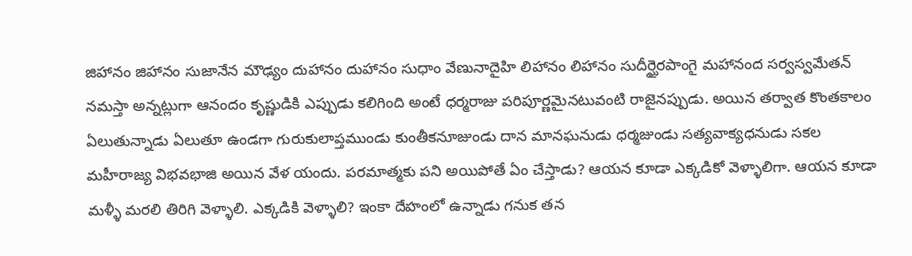జిహానం జిహానం సుజానేన మౌఢ్యం దుహానం దుహానం సుధాం వేణునాదైహి లిహానం లిహానం సుదీర్ఘైరపాంగై మహానంద సర్వస్వమేతన్ నమస్తా అన్నట్లుగా ఆనందం కృష్ణుడికి ఎప్పుడు కలిగింది అంటే ధర్మరాజు పరిపూర్ణమైనటువంటి రాజైనప్పుడు. అయిన తర్వాత కొంతకాలం ఏలుతున్నాడు ఏలుతూ ఉండగా గురుకులాప్తముండు కుంతీకనూజుండు దాన మానఘనుడు ధర్మజుండు సత్యవాక్యధనుడు సకల మహీరాజ్య విభవభాజి అయిన వేళ యందు. పరమాత్మకు పని అయిపోతే ఏం చేస్తాడు? ఆయన కూడా ఎక్కడికో వెళ్ళాలిగా. ఆయన కూడా మళ్ళీ మరలి తిరిగి వెళ్ళాలి. ఎక్కడికి వెళ్ళాలి? ఇంకా దేహంలో ఉన్నాడు గనుక తన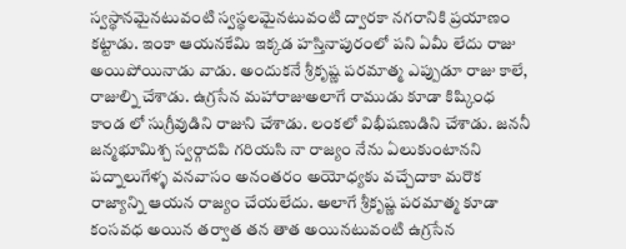స్వస్థానమైనటువంటి స్వస్థలమైనటువంటి ద్వారకా నగరానికి ప్రయాణం కట్టాడు. ఇంకా ఆయనకేమి ఇక్కడ హస్తినాపురంలో పని ఏమీ లేదు రాజు అయిపోయినాడు వాడు. అందుకనే శ్రీకృష్ణ పరమాత్మ ఎప్పుడూ రాజు కాలే, రాజుల్ని చేశాడు. ఉగ్రసేన మహారాజుఅలాగే రాముడు కూడా కిష్కింధ కాండ లో సుగ్రీవుడిని రాజుని చేశాడు. లంకలో విభీషణుడిని చేశాడు. జననీ జన్మభూమిశ్చ స్వర్గాదపి గరియసి నా రాజ్యం నేను ఏలుకుంటానని పద్నాలుగేళ్ళ వనవాసం అనంతరం అయోధ్యకు వచ్చేదాకా మరొక రాజ్యాన్ని ఆయన రాజ్యం చేయలేదు. అలాగే శ్రీకృష్ణ పరమాత్మ కూడా కంసవధ అయిన తర్వాత తన తాత అయినటువంటి ఉగ్రసేన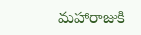మహారాజుకి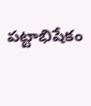పట్టాభిషేకం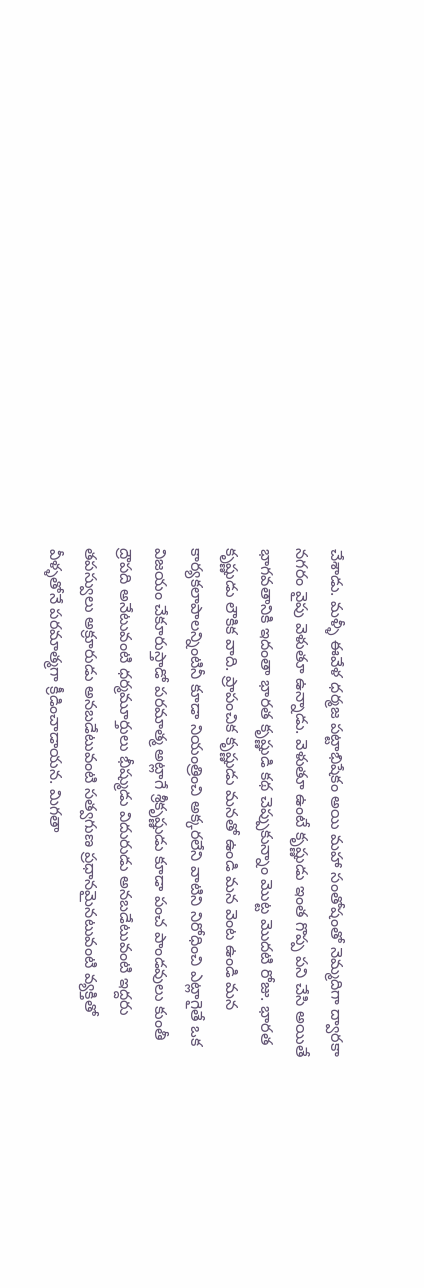చేశాడు. మళ్ళీ ఈవేళ ధర్మజ పట్టాభిషేకం అయి మహా సంతోషంతో నెమ్మదిగా ద్వారకా నగరం వైపు వెళుతూ ఉన్నాడు. వెళుతూ ఉంటే కృష్ణుడు ఇంత గొప్ప పని చేసి అయితే భాగవతానికి ఇదంతా భారత కృష్ణుడి కథ చెప్పుకున్నాం మొట్ట మొదటి రోజు. భారత కృష్ణుడు లౌకిక వాది. ప్రాపంచిక కృష్ణుడు మనతో ఉండి మన వెంట ఉండి మన కార్యకలాపాలన్నింటినీ కూడా నియంత్రించి అక్కరలేని వాటిని నిరోధించి ఎట్లాగైతే ఒక విజయం చేకూరుస్తాడో పరమాత్మ అట్లాగే శ్రీకృష్ణుడు కూడా పంచ పాండవులు కుంతీ ద్రౌపది అనేటువంటి ధర్మమూర్తులు భీష్ముడు విదురుడు అనబడేటువంటి ఇద్దరు తపస్వులు అక్రూరుడు అనబడేటువంటి సత్వగుణ ప్రధానమైనటువంటి వ్యక్తితో వీళ్ళతోనే పరమాత్మగా క్రీడించాడాయన. మిగతా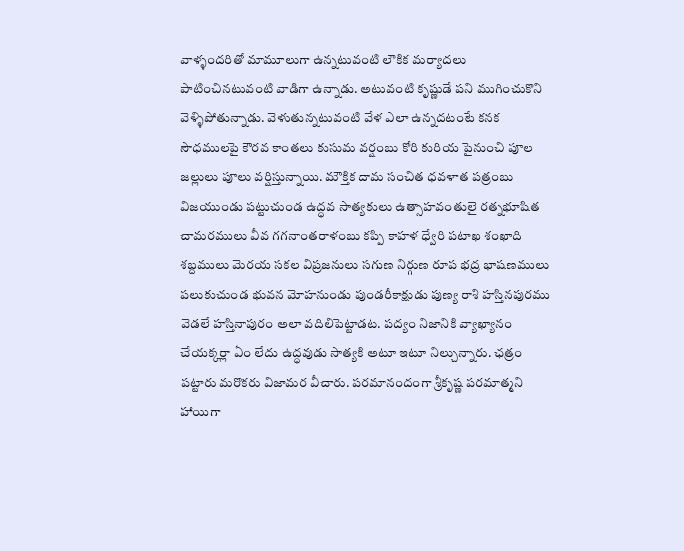వాళ్ళందరితో మామూలుగా ఉన్నటువంటి లౌకిక మర్యాదలు పాటించినటువంటి వాడిగా ఉన్నాడు. అటువంటి కృష్ణుడే పని ముగించుకొని వెళ్ళిపోతున్నాడు. వెళుతున్నటువంటి వేళ ఎలా ఉన్నదటంటే కనక సౌధములపై కౌరవ కాంతలు కుసుమ వర్షంబు కోరి కురియ పైనుంచి పూల జల్లులు పూలు వర్షిస్తున్నాయి. మౌక్తిక దామ సంచిత ధవళాత పత్రంబు విజయుండు పట్టుచుండ ఉద్ధవ సాత్యకులు ఉత్సాహవంతులై రత్నభూషిత చామరములు వీవ గగనాంతరాళంబు కప్పి కాహళ ధ్వేరి పటాఖ శంఖాది శబ్దములు మెరయ సకల విప్రజనులు సగుణ నిర్గుణ రూప భద్ర భాషణములు పలుకుచుండ భువన మోహనుండు పుండరీకాక్షుడు పుణ్య రాశి హస్తినపురము వెడలే హస్తినాపురం అలా వదిలిపెట్టాడట. పద్యం నిజానికి వ్యాఖ్యానం చేయక్కర్లా ఏం లేదు ఉద్ధవుడు సాత్యకి అటూ ఇటూ నిల్చున్నారు. ఛత్రం పట్టారు మరొకరు విజామర వీచారు. పరమానందంగా శ్రీకృష్ణ పరమాత్మని హాయిగా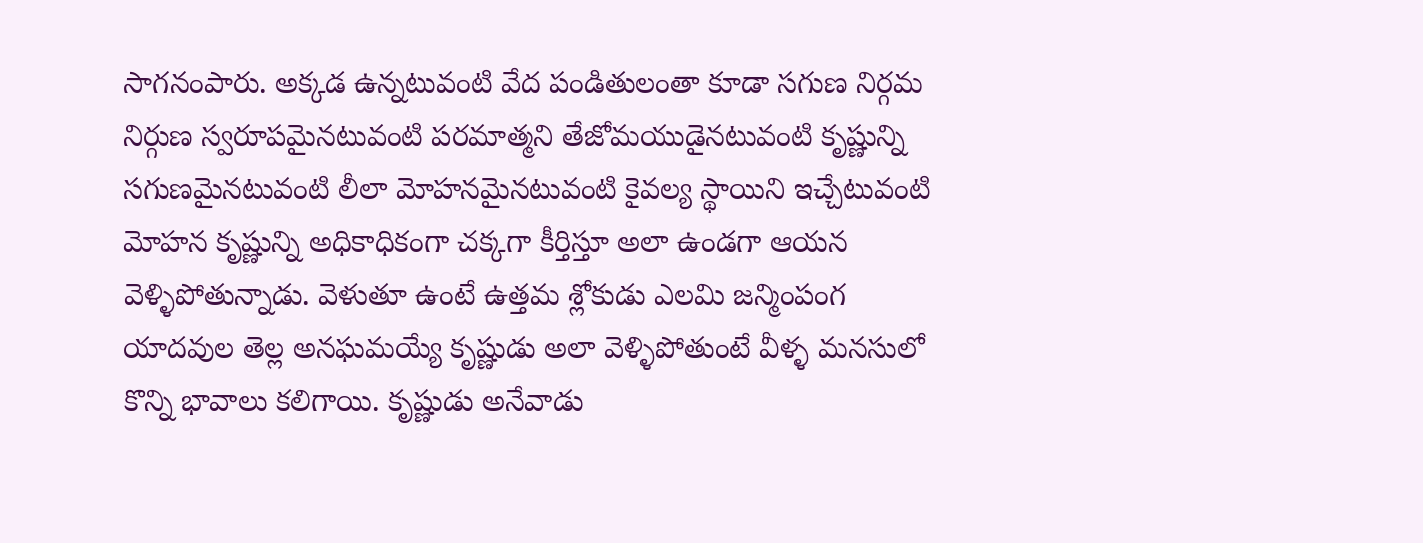సాగనంపారు. అక్కడ ఉన్నటువంటి వేద పండితులంతా కూడా సగుణ నిర్గమ నిర్గుణ స్వరూపమైనటువంటి పరమాత్మని తేజోమయుడైనటువంటి కృష్ణున్ని సగుణమైనటువంటి లీలా మోహనమైనటువంటి కైవల్య స్థాయిని ఇచ్చేటువంటి మోహన కృష్ణున్ని అధికాధికంగా చక్కగా కీర్తిస్తూ అలా ఉండగా ఆయన వెళ్ళిపోతున్నాడు. వెళుతూ ఉంటే ఉత్తమ శ్లోకుడు ఎలమి జన్మింపంగ యాదవుల తెల్ల అనఘమయ్యే కృష్ణుడు అలా వెళ్ళిపోతుంటే వీళ్ళ మనసులో కొన్ని భావాలు కలిగాయి. కృష్ణుడు అనేవాడు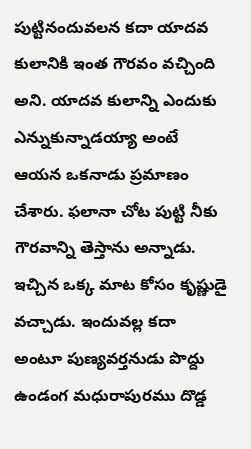పుట్టినందువలన కదా యాదవ కులానికి ఇంత గౌరవం వచ్చింది అని. యాదవ కులాన్ని ఎందుకు ఎన్నుకున్నాడయ్యా అంటే ఆయన ఒకనాడు ప్రమాణం చేశారు. ఫలానా చోట పుట్టి నీకు గౌరవాన్ని తెస్తాను అన్నాడు. ఇచ్చిన ఒక్క మాట కోసం కృష్ణుడై వచ్చాడు. ఇందువల్ల కదా అంటూ పుణ్యవర్తనుడు పొద్దు ఉండంగ మధురాపురము దొడ్డ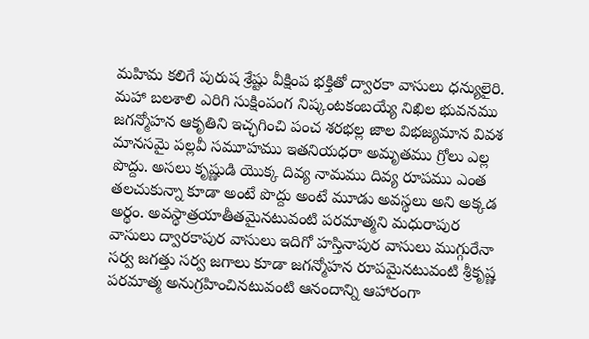మహిమ కలిగే పురుష శ్రేష్టు వీక్షింప భక్తితో ద్వారకా వాసులు ధన్యులైరి. మహా బలశాలి ఎరిగి సుక్షింపంగ నిష్కంటకంబయ్యే నిఖిల భువనము జగన్మోహన ఆకృతిని ఇచ్ఛగించి పంచ శరభల్ల జాల విభజ్యమాన వివశ మానసమై పల్లవీ సమూహము ఇతనియధరా అమృతము గ్రోలు ఎల్ల పొద్దు. అసలు కృష్ణుడి యొక్క దివ్య నామము దివ్య రూపము ఎంత తలచుకున్నా కూడా అంటే పొద్దు అంటే మూడు అవస్థలు అని అక్కడ అర్థం. అవస్థాత్రయాతీతమైనటువంటి పరమాత్మని మధురాపుర వాసులు ద్వారకాపుర వాసులు ఇదిగో హస్తినాపుర వాసులు ముగ్గురేనా సర్వ జగత్తు సర్వ జగాలు కూడా జగన్మోహన రూపమైనటువంటి శ్రీకృష్ణ పరమాత్మ అనుగ్రహించినటువంటి ఆనందాన్ని ఆహారంగా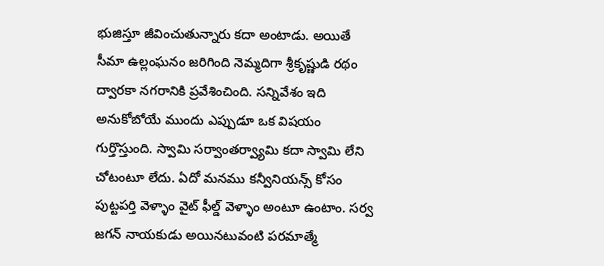భుజిస్తూ జీవించుతున్నారు కదా అంటాడు. అయితే సీమా ఉల్లంఘనం జరిగింది నెమ్మదిగా శ్రీకృష్ణుడి రథం ద్వారకా నగరానికి ప్రవేశించింది. సన్నివేశం ఇది అనుకోబోయే ముందు ఎప్పుడూ ఒక విషయం గుర్తొస్తుంది. స్వామి సర్వాంతర్వ్యామి కదా స్వామి లేని చోటంటూ లేదు. ఏదో మనము కన్వీనియన్స్ కోసం పుట్టపర్తి వెళ్ళాం వైట్ ఫీల్డ్ వెళ్ళాం అంటూ ఉంటాం. సర్వ జగన్ నాయకుడు అయినటువంటి పరమాత్మే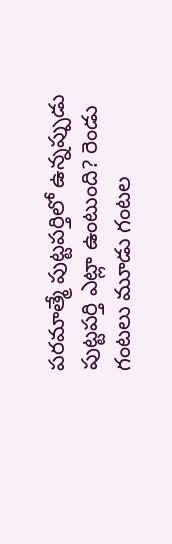పరమాత్మే పుట్టపర్తిలో ఉన్నప్పుడు పుట్టపర్తి ఎట్లా ఉంటుంది? రెండు గంటలు మూడు గంటల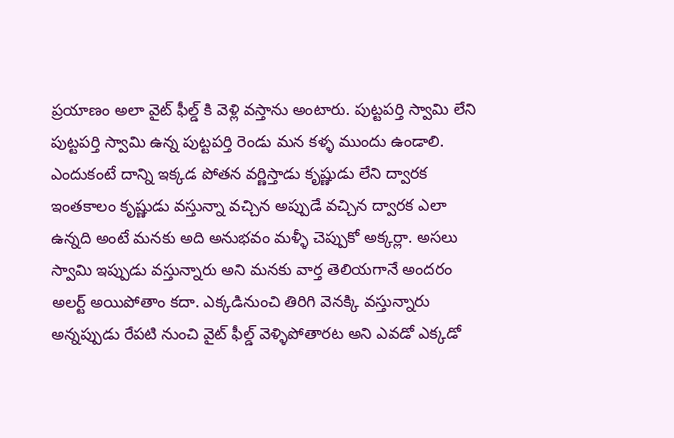ప్రయాణం అలా వైట్ ఫీల్డ్ కి వెళ్లి వస్తాను అంటారు. పుట్టపర్తి స్వామి లేని పుట్టపర్తి స్వామి ఉన్న పుట్టపర్తి రెండు మన కళ్ళ ముందు ఉండాలి. ఎందుకంటే దాన్ని ఇక్కడ పోతన వర్ణిస్తాడు కృష్ణుడు లేని ద్వారక ఇంతకాలం కృష్ణుడు వస్తున్నా వచ్చిన అప్పుడే వచ్చిన ద్వారక ఎలా ఉన్నది అంటే మనకు అది అనుభవం మళ్ళీ చెప్పుకో అక్కర్లా. అసలు స్వామి ఇప్పుడు వస్తున్నారు అని మనకు వార్త తెలియగానే అందరం అలర్ట్ అయిపోతాం కదా. ఎక్కడినుంచి తిరిగి వెనక్కి వస్తున్నారు అన్నప్పుడు రేపటి నుంచి వైట్ ఫీల్డ్ వెళ్ళిపోతారట అని ఎవడో ఎక్కడో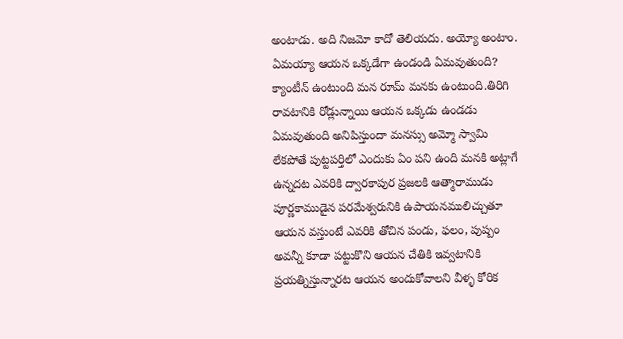అంటాడు. అది నిజమో కాదో తెలియదు. అయ్యో అంటాం. ఏమయ్యా ఆయన ఒక్కడేగా ఉండండి ఏమవుతుంది? క్యాంటీన్ ఉంటుంది మన రూమ్ మనకు ఉంటుంది.తిరిగి రావటానికి రోడ్లున్నాయి ఆయన ఒక్కడు ఉండడు ఏమవుతుంది అనిపిస్తుందా మనస్సు అమ్మో స్వామి లేకపోతే పుట్టపర్తిలో ఎందుకు ఏం పని ఉంది మనకి అట్లాగే ఉన్నదట ఎవరికి ద్వారకాపుర ప్రజలకి ఆత్మారాముడు పూర్ణకాముడైన పరమేశ్వరునికి ఉపాయనములిచ్చుతూ ఆయన వస్తుంటే ఎవరికి తోచిన పండు, ఫలం, పుష్పం అవన్నీ కూడా పట్టుకొని ఆయన చేతికి ఇవ్వటానికి ప్రయత్నిస్తున్నారట ఆయన అందుకోవాలని వీళ్ళ కోరిక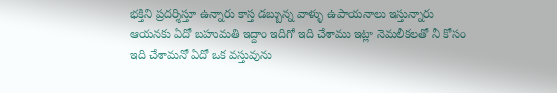భక్తిని ప్రదర్శిస్తూ ఉన్నారు కాస్త డబ్బున్న వాళ్ళు ఉపాయనాలు ఇస్తున్నారు ఆయనకు ఏదో బహుమతి ఇద్దాం ఇదిగో ఇది చేశాము ఇట్లా నెమలీకలతో నీ కోసం ఇది చేశామనో ఏదో ఒక వస్తువును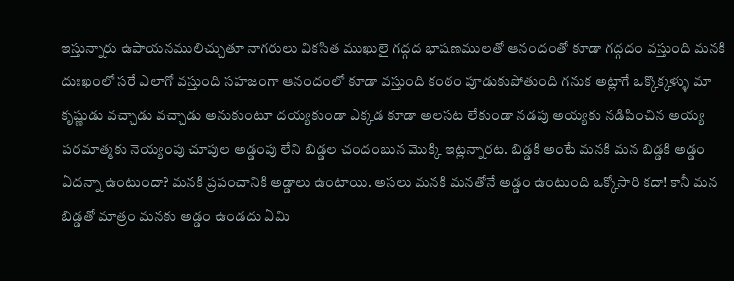ఇస్తున్నారు ఉపాయనములిచ్చుతూ నాగరులు వికసిత ముఖులై గద్గద భాషణములతో ఆనందంతో కూడా గద్గదం వస్తుంది మనకి దుఃఖంలో సరే ఎలాగో వస్తుంది సహజంగా ఆనందంలో కూడా వస్తుంది కంఠం పూడుకుపోతుంది గనుక అట్లాగే ఒక్కొక్కళ్ళు మా కృష్ణుడు వచ్చాడు వచ్చాడు అనుకుంటూ దయ్యకుండా ఎక్కడ కూడా అలసట లేకుండా నడపు అయ్యకు నడిపించిన అయ్య పరమాత్మకు నెయ్యంపు చూపుల అడ్డంపు లేని బిడ్డల చందంబున మొక్కి ఇట్లన్నారట. బిడ్డకి అంటే మనకి మన బిడ్డకి అడ్డం ఏదన్నా ఉంటుందా? మనకి ప్రపంచానికి అడ్డాలు ఉంటాయి. అసలు మనకి మనతోనే అడ్డం ఉంటుంది ఒక్కోసారి కదా! కానీ మన బిడ్డతో మాత్రం మనకు అడ్డం ఉండదు ఏమి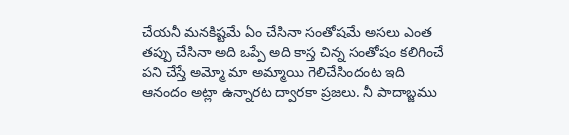చేయనీ మనకిష్టమే ఏం చేసినా సంతోషమే అసలు ఎంత తప్పు చేసినా అది ఒప్పే అది కాస్త చిన్న సంతోషం కలిగించే పని చేస్తే అమ్మో మా అమ్మాయి గెలిచేసిందంట ఇది ఆనందం అట్లా ఉన్నారట ద్వారకా ప్రజలు. నీ పాదాబ్జము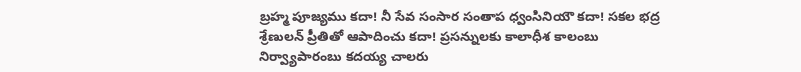బ్రహ్మ పూజ్యము కదా! నీ సేవ సంసార సంతాప ధ్వంసినియౌ కదా! సకల భద్ర శ్రేణులన్ ప్రీతితో ఆపాదించు కదా! ప్రసన్నులకు కాలాధీశ కాలంబు నిర్వ్యాపారంబు కదయ్య చాలరు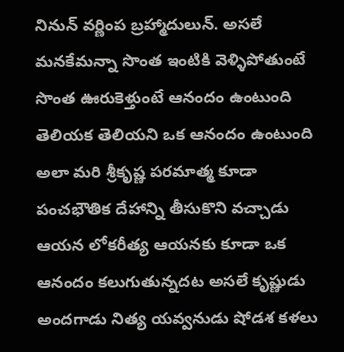నినున్ వర్ణింప బ్రహ్మాదులున్. అసలే మనకేమన్నా సొంత ఇంటికి వెళ్ళిపోతుంటే సొంత ఊరుకెళ్తుంటే ఆనందం ఉంటుంది తెలియక తెలియని ఒక ఆనందం ఉంటుంది అలా మరి శ్రీకృష్ణ పరమాత్మ కూడా పంచభౌతిక దేహాన్ని తీసుకొని వచ్చాడు ఆయన లోకరీత్య ఆయనకు కూడా ఒక ఆనందం కలుగుతున్నదట అసలే కృష్ణుడు అందగాడు నిత్య యవ్వనుడు షోడశ కళలు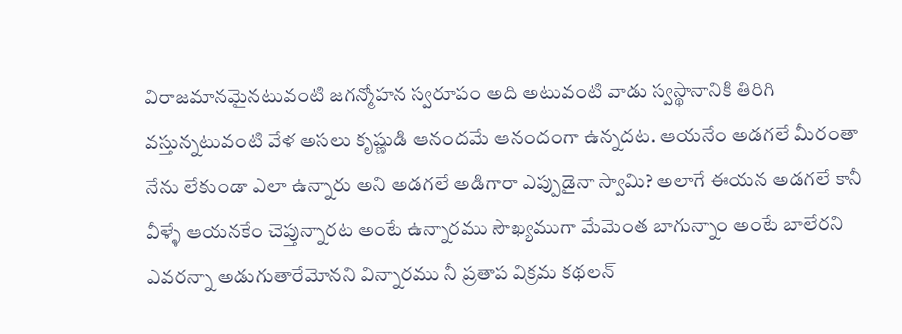విరాజమానమైనటువంటి జగన్మోహన స్వరూపం అది అటువంటి వాడు స్వస్థానానికి తిరిగి వస్తున్నటువంటి వేళ అసలు కృష్ణుడి ఆనందమే ఆనందంగా ఉన్నదట. ఆయనేం అడగలే మీరంతా నేను లేకుండా ఎలా ఉన్నారు అని అడగలే అడిగారా ఎప్పుడైనా స్వామి? అలాగే ఈయన అడగలే కానీ వీళ్ళే ఆయనకేం చెప్తున్నారట అంటే ఉన్నారము సౌఖ్యముగా మేమెంత బాగున్నాం అంటే బాలేరని ఎవరన్నా అడుగుతారేమోనని విన్నారము నీ ప్రతాప విక్రమ కథలన్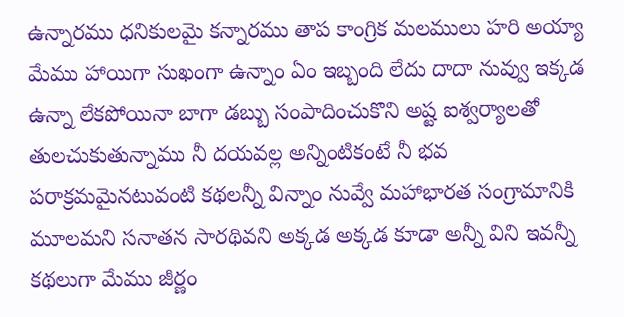ఉన్నారము ధనికులమై కన్నారము తాప కాంగ్రిక మలములు హరి అయ్యా మేము హాయిగా సుఖంగా ఉన్నాం ఏం ఇబ్బంది లేదు దాదా నువ్వు ఇక్కడ ఉన్నా లేకపోయినా బాగా డబ్బు సంపాదించుకొని అష్ట ఐశ్వర్యాలతో తులచుకుతున్నాము నీ దయవల్ల అన్నింటికంటే నీ భవ పరాక్రమమైనటువంటి కథలన్నీ విన్నాం నువ్వే మహాభారత సంగ్రామానికి మూలమని సనాతన సారథివని అక్కడ అక్కడ కూడా అన్నీ విని ఇవన్నీ కథలుగా మేము జీర్ణం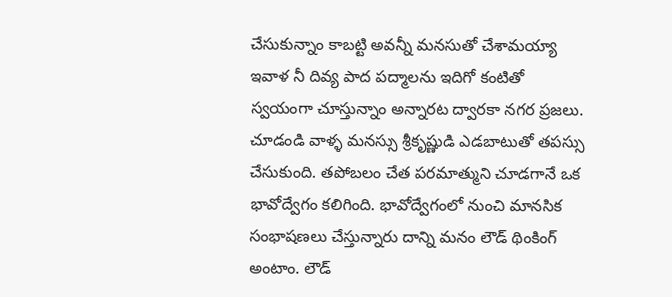చేసుకున్నాం కాబట్టి అవన్నీ మనసుతో చేశామయ్యా ఇవాళ నీ దివ్య పాద పద్మాలను ఇదిగో కంటితో స్వయంగా చూస్తున్నాం అన్నారట ద్వారకా నగర ప్రజలు. చూడండి వాళ్ళ మనస్సు శ్రీకృష్ణుడి ఎడబాటుతో తపస్సు చేసుకుంది. తపోబలం చేత పరమాత్ముని చూడగానే ఒక భావోద్వేగం కలిగింది. భావోద్వేగంలో నుంచి మానసిక సంభాషణలు చేస్తున్నారు దాన్ని మనం లౌడ్ థింకింగ్ అంటాం. లౌడ్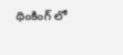థింకింగ్ లో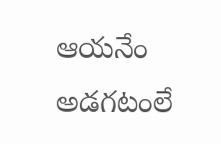ఆయనేం అడగటంలే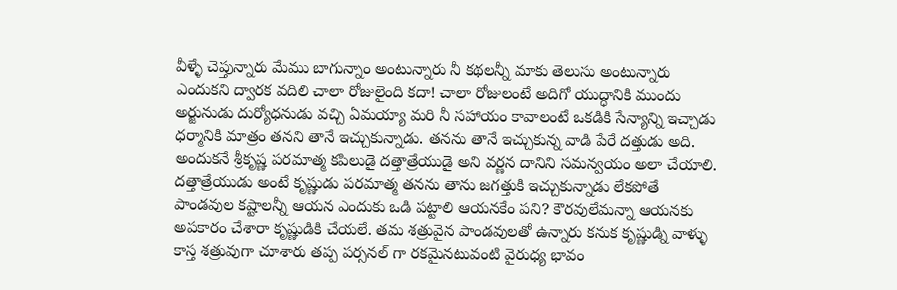వీళ్ళే చెప్తున్నారు మేము బాగున్నాం అంటున్నారు నీ కథలన్నీ మాకు తెలుసు అంటున్నారు ఎందుకని ద్వారక వదిలి చాలా రోజులైంది కదా! చాలా రోజులంటే అదిగో యుద్ధానికి ముందు అర్జునుడు దుర్యోధనుడు వచ్చి ఏమయ్యా మరి నీ సహాయం కావాలంటే ఒకడికి సేన్యాన్ని ఇచ్చాడు ధర్మానికి మాత్రం తనని తానే ఇచ్చుకున్నాడు. తనను తానే ఇచ్చుకున్న వాడి పేరే దత్తుడు అది. అందుకనే శ్రీకృష్ణ పరమాత్మ కపిలుడై దత్తాత్రేయుడై అని వర్ణన దానిని సమన్వయం అలా చేయాలి. దత్తాత్రేయుడు అంటే కృష్ణుడు పరమాత్మ తనను తాను జగత్తుకి ఇచ్చుకున్నాడు లేకపోతే పాండవుల కష్టాలన్నీ ఆయన ఎందుకు ఒడి పట్టాలి ఆయనకేం పని? కౌరవులేమన్నా ఆయనకు అపకారం చేశారా కృష్ణుడికి చేయలే. తమ శత్రువైన పాండవులతో ఉన్నారు కనుక కృష్ణుడ్ని వాళ్ళు కాస్త శత్రువుగా చూశారు తప్ప పర్సనల్ గా రకమైనటువంటి వైరుధ్య భావం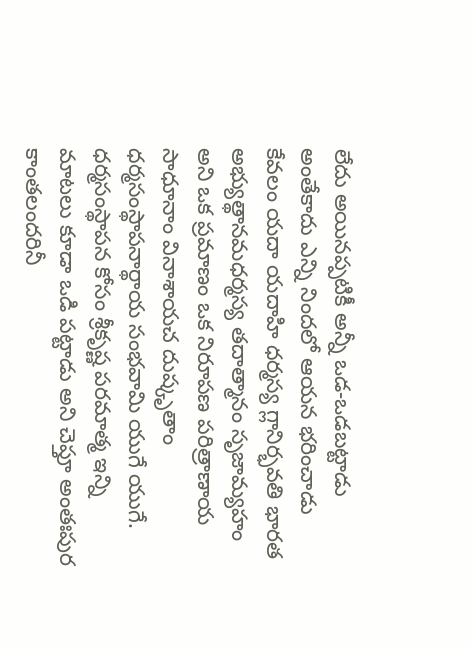లేదు అయినప్పటికీ అన్నీ ఒడ-ఒడబట్టాడు అంతేకాదు ఎన్ని నిందలో ఆయన భరించాడు కేవలం యదా యదాహి ధర్మస్య గ్లానిర్భవతి భారత అభ్యుత్థానమధర్మస్య తదాత్మానం సృజామ్యహం అని ఒక ప్రమాణం ఒక నిరూపణ పరిత్రాణాయ సాధూనాం వినాశాయచ దుష్కృతాం ధర్మసంస్థాపనార్థాయ సంభవామి యుగే యుగే. ధర్మసంస్థాపన కోసం శ్రీకృష్ణ పరమాత్మ ఇన్ని మాటలు కూడా ఒడి పట్టాడు అని చెప్తూ అంతఃపుర కాంతలందరినీ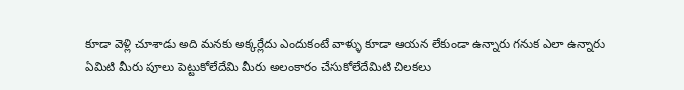కూడా వెళ్లి చూశాడు అది మనకు అక్కర్లేదు ఎందుకంటే వాళ్ళు కూడా ఆయన లేకుండా ఉన్నారు గనుక ఎలా ఉన్నారు ఏమిటి మీరు పూలు పెట్టుకోలేదేమి మీరు అలంకారం చేసుకోలేదేమిటి చిలకలు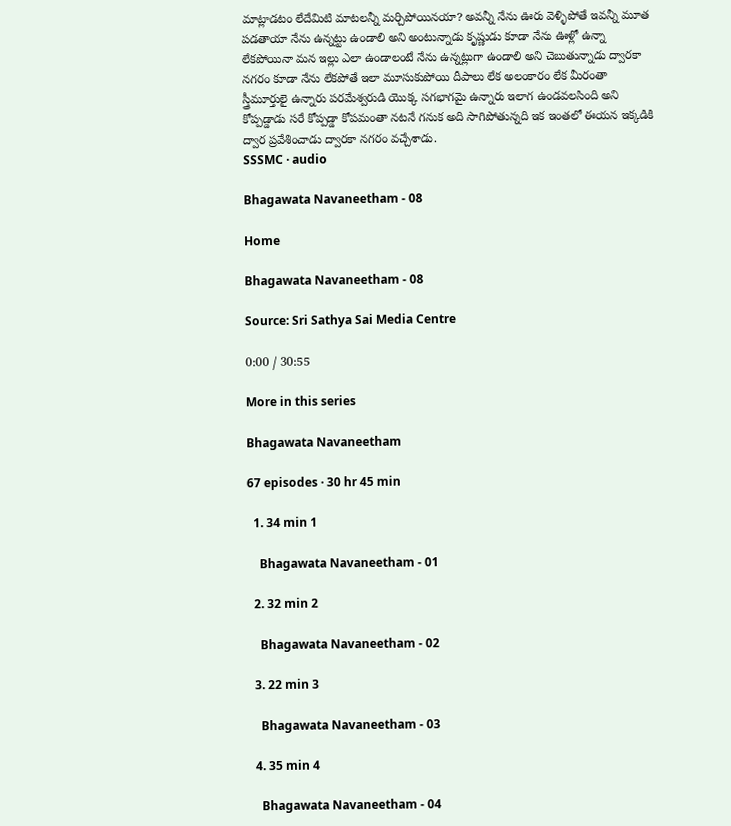మాట్లాడటం లేదేమిటి మాటలన్నీ మర్చిపోయినయా? అవన్నీ నేను ఊరు వెళ్ళిపోతే ఇవన్నీ మూత పడతాయా నేను ఉన్నట్టు ఉండాలి అని అంటున్నాడు కృష్ణుడు కూడా నేను ఊళ్లో ఉన్నా లేకపోయినా మన ఇల్లు ఎలా ఉండాలంటే నేను ఉన్నట్లుగా ఉండాలి అని చెబుతున్నాడు ద్వారకా నగరం కూడా నేను లేకపోతే ఇలా మూసుకుపోయి దీపాలు లేక అలంకారం లేక మీరంతా స్త్రీమూర్తులై ఉన్నారు పరమేశ్వరుడి యొక్క సగభాగమై ఉన్నారు ఇలాగ ఉండవలసింది అని కోప్పడ్డాడు సరే కోప్పడ్డా కోపమంతా నటనే గనుక అది సాగిపోతున్నది ఇక ఇంతలో ఈయన ఇక్కడికి ద్వార ప్రవేశించాడు ద్వారకా నగరం వచ్చేశాడు.
SSSMC · audio

Bhagawata Navaneetham - 08

Home

Bhagawata Navaneetham - 08

Source: Sri Sathya Sai Media Centre

0:00 / 30:55

More in this series

Bhagawata Navaneetham

67 episodes · 30 hr 45 min

  1. 34 min 1

    Bhagawata Navaneetham - 01

  2. 32 min 2

    Bhagawata Navaneetham - 02

  3. 22 min 3

    Bhagawata Navaneetham - 03

  4. 35 min 4

    Bhagawata Navaneetham - 04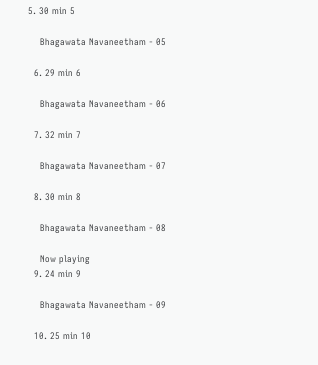5. 30 min 5

    Bhagawata Navaneetham - 05

  6. 29 min 6

    Bhagawata Navaneetham - 06

  7. 32 min 7

    Bhagawata Navaneetham - 07

  8. 30 min 8

    Bhagawata Navaneetham - 08

    Now playing
  9. 24 min 9

    Bhagawata Navaneetham - 09

  10. 25 min 10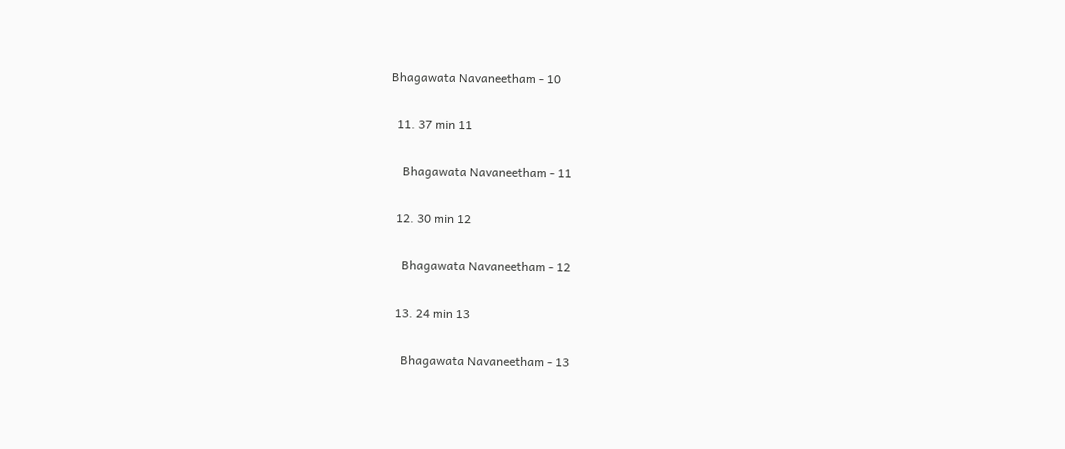Bhagawata Navaneetham - 10

  11. 37 min 11

    Bhagawata Navaneetham - 11

  12. 30 min 12

    Bhagawata Navaneetham - 12

  13. 24 min 13

    Bhagawata Navaneetham - 13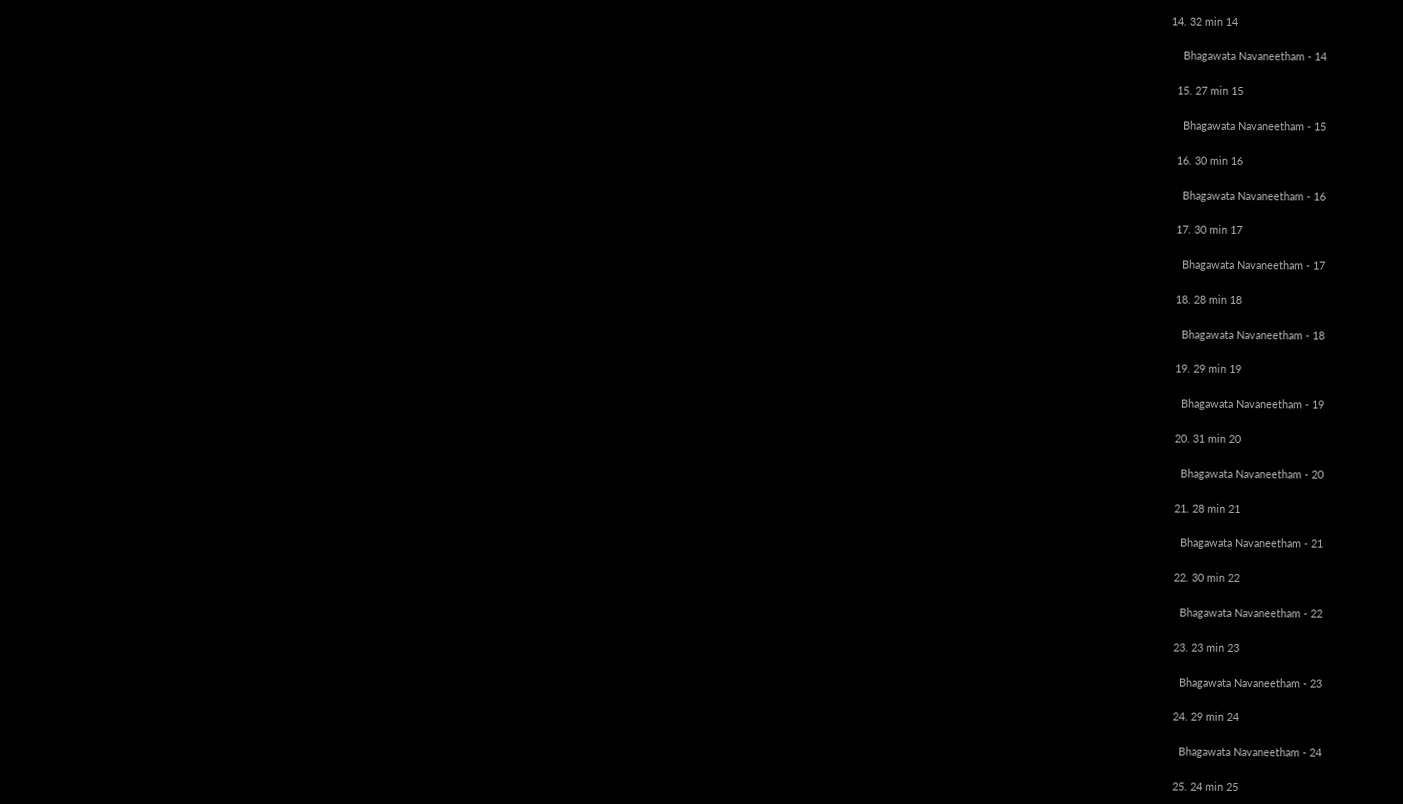14. 32 min 14

    Bhagawata Navaneetham - 14

  15. 27 min 15

    Bhagawata Navaneetham - 15

  16. 30 min 16

    Bhagawata Navaneetham - 16

  17. 30 min 17

    Bhagawata Navaneetham - 17

  18. 28 min 18

    Bhagawata Navaneetham - 18

  19. 29 min 19

    Bhagawata Navaneetham - 19

  20. 31 min 20

    Bhagawata Navaneetham - 20

  21. 28 min 21

    Bhagawata Navaneetham - 21

  22. 30 min 22

    Bhagawata Navaneetham - 22

  23. 23 min 23

    Bhagawata Navaneetham - 23

  24. 29 min 24

    Bhagawata Navaneetham - 24

  25. 24 min 25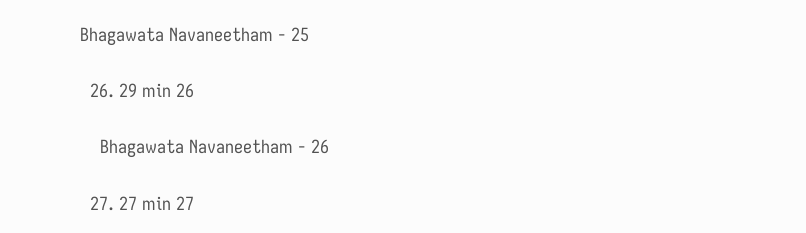Bhagawata Navaneetham - 25

  26. 29 min 26

    Bhagawata Navaneetham - 26

  27. 27 min 27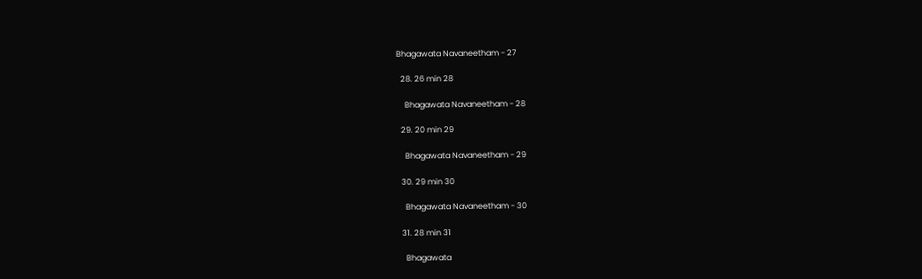Bhagawata Navaneetham - 27

  28. 26 min 28

    Bhagawata Navaneetham - 28

  29. 20 min 29

    Bhagawata Navaneetham - 29

  30. 29 min 30

    Bhagawata Navaneetham - 30

  31. 28 min 31

    Bhagawata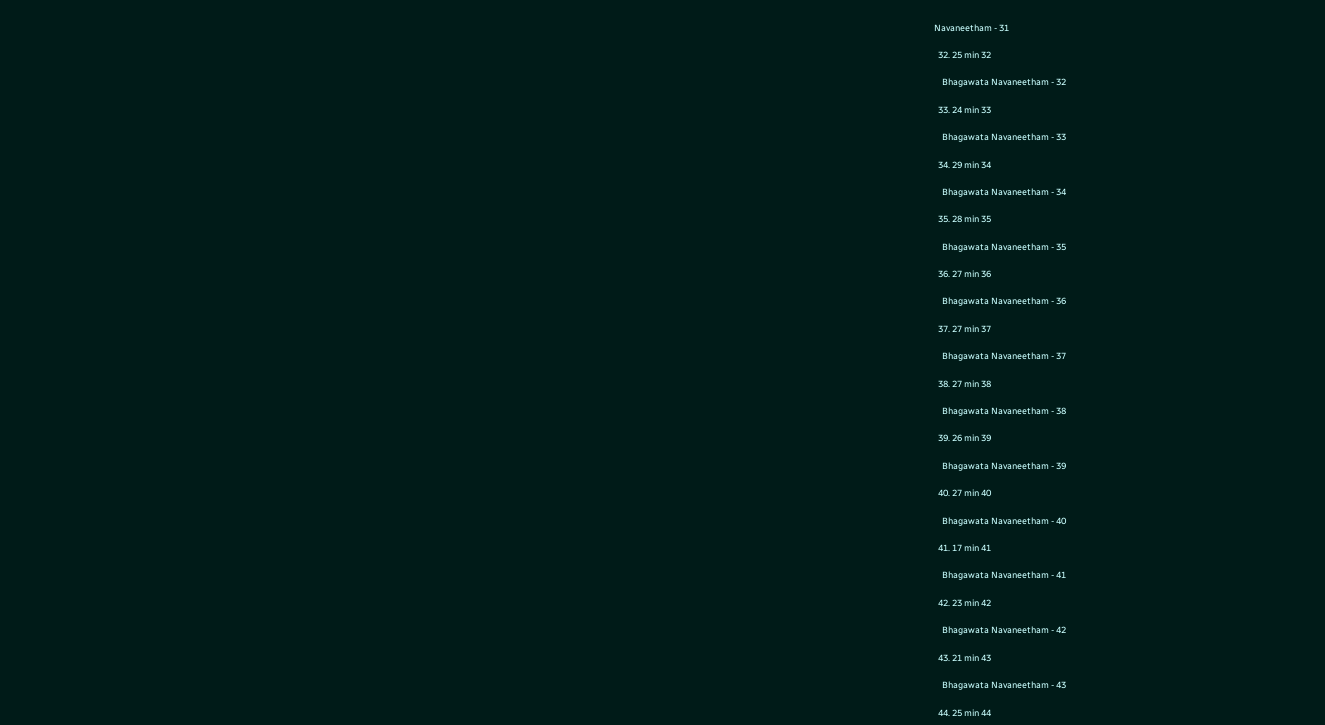Navaneetham - 31

  32. 25 min 32

    Bhagawata Navaneetham - 32

  33. 24 min 33

    Bhagawata Navaneetham - 33

  34. 29 min 34

    Bhagawata Navaneetham - 34

  35. 28 min 35

    Bhagawata Navaneetham - 35

  36. 27 min 36

    Bhagawata Navaneetham - 36

  37. 27 min 37

    Bhagawata Navaneetham - 37

  38. 27 min 38

    Bhagawata Navaneetham - 38

  39. 26 min 39

    Bhagawata Navaneetham - 39

  40. 27 min 40

    Bhagawata Navaneetham - 40

  41. 17 min 41

    Bhagawata Navaneetham - 41

  42. 23 min 42

    Bhagawata Navaneetham - 42

  43. 21 min 43

    Bhagawata Navaneetham - 43

  44. 25 min 44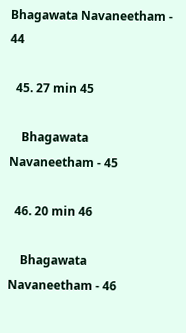Bhagawata Navaneetham - 44

  45. 27 min 45

    Bhagawata Navaneetham - 45

  46. 20 min 46

    Bhagawata Navaneetham - 46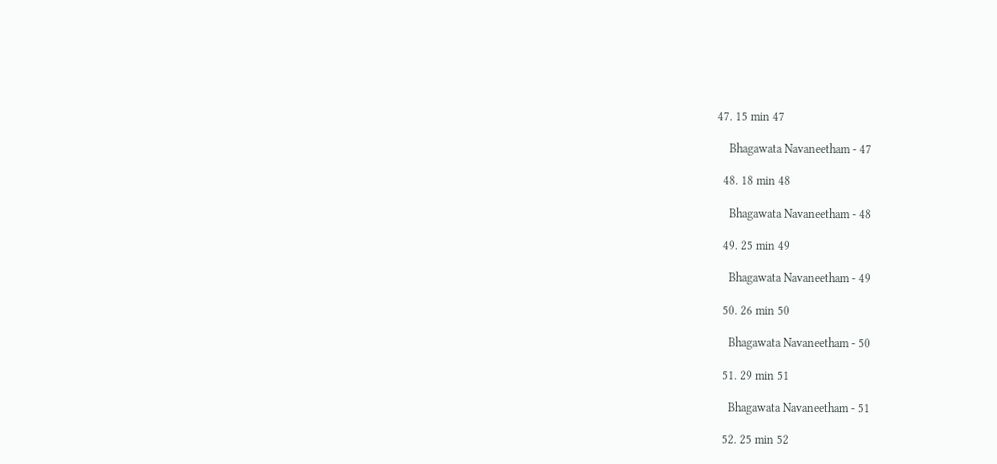47. 15 min 47

    Bhagawata Navaneetham - 47

  48. 18 min 48

    Bhagawata Navaneetham - 48

  49. 25 min 49

    Bhagawata Navaneetham - 49

  50. 26 min 50

    Bhagawata Navaneetham - 50

  51. 29 min 51

    Bhagawata Navaneetham - 51

  52. 25 min 52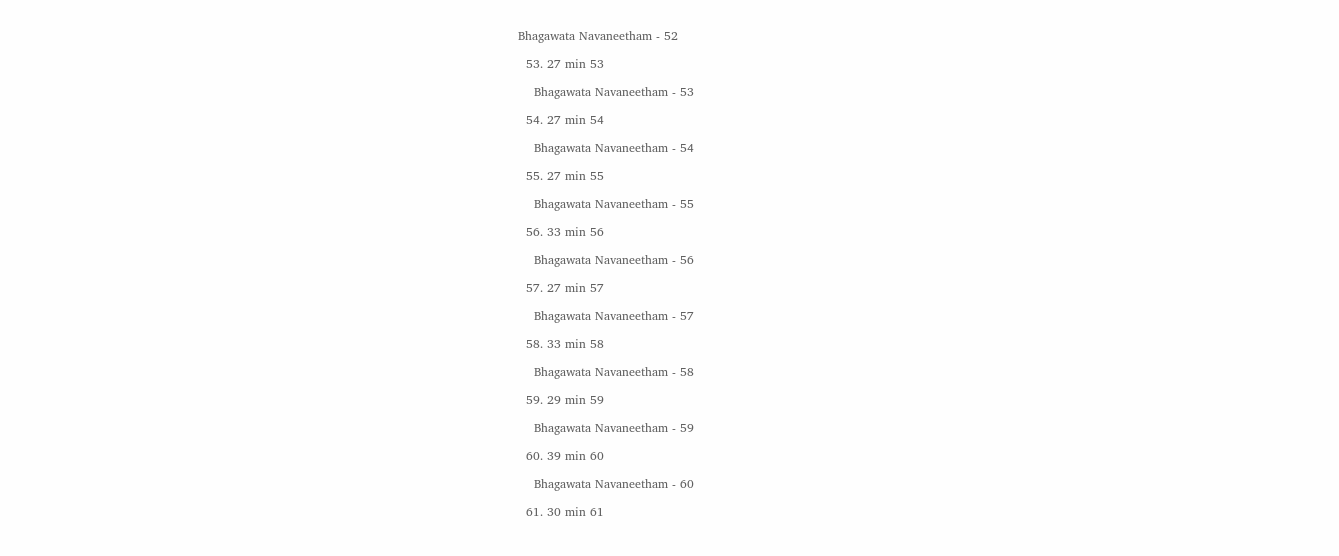Bhagawata Navaneetham - 52

  53. 27 min 53

    Bhagawata Navaneetham - 53

  54. 27 min 54

    Bhagawata Navaneetham - 54

  55. 27 min 55

    Bhagawata Navaneetham - 55

  56. 33 min 56

    Bhagawata Navaneetham - 56

  57. 27 min 57

    Bhagawata Navaneetham - 57

  58. 33 min 58

    Bhagawata Navaneetham - 58

  59. 29 min 59

    Bhagawata Navaneetham - 59

  60. 39 min 60

    Bhagawata Navaneetham - 60

  61. 30 min 61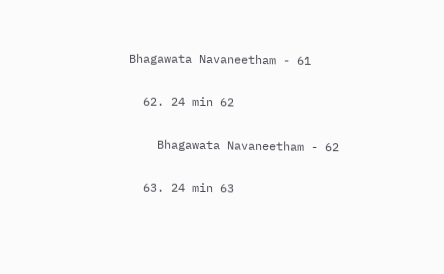Bhagawata Navaneetham - 61

  62. 24 min 62

    Bhagawata Navaneetham - 62

  63. 24 min 63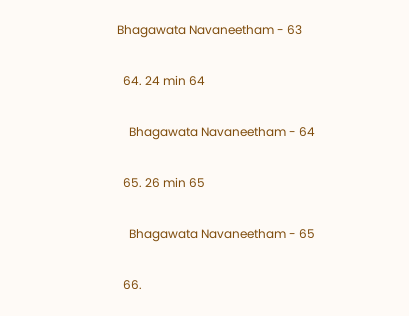Bhagawata Navaneetham - 63

  64. 24 min 64

    Bhagawata Navaneetham - 64

  65. 26 min 65

    Bhagawata Navaneetham - 65

  66.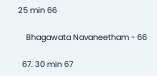25 min 66

    Bhagawata Navaneetham - 66

  67. 30 min 67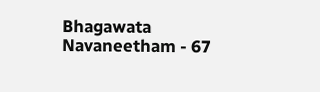Bhagawata Navaneetham - 67